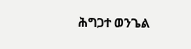ሕግጋተ ወንጌል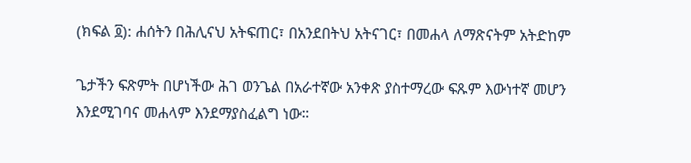(ክፍል ፬): ሐሰትን በሕሊናህ አትፍጠር፣ በአንደበትህ አትናገር፣ በመሐላ ለማጽናትም አትድከም

ጌታችን ፍጽምት በሆነችው ሕገ ወንጌል በአራተኛው አንቀጽ ያስተማረው ፍጹም እውነተኛ መሆን እንደሚገባና መሐላም እንደማያስፈልግ ነው።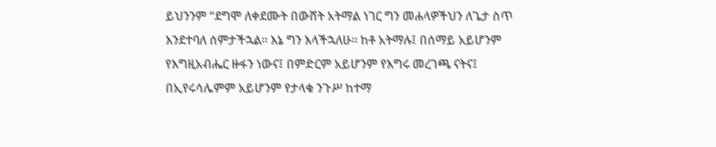ይህንንም “ደግሞ ለቀደሙት በውሸት አትማል ነገር ግን መሐላዎችህን ለጌታ ስጥ እንደተባለ ሰምታችኋል። እኔ ግን እላችኋለሁ። ከቶ አትማሉ፤ በሰማይ አይሆንም የእግዚአብሔር ዙፋን ነውና፤ በምድርም አይሆንም የእግሩ መረገጫ ናትና፤ በኢየሩሳሌምም አይሆንም የታላቁ ንጉሥ ከተማ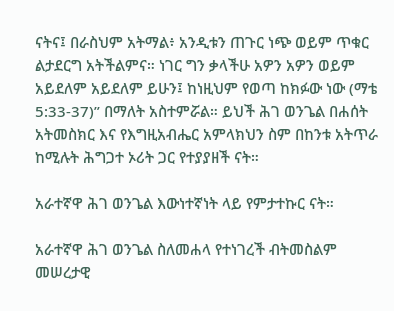ናትና፤ በራስህም አትማል፥ አንዲቱን ጠጉር ነጭ ወይም ጥቁር ልታደርግ አትችልምና። ነገር ግን ቃላችሁ አዎን አዎን ወይም አይደለም አይደለም ይሁን፤ ከነዚህም የወጣ ከክፉው ነው (ማቴ 5:33-37)” በማለት አስተምሯል። ይህች ሕገ ወንጌል በሐሰት አትመስክር እና የእግዚአብሔር አምላክህን ስም በከንቱ አትጥራ ከሚሉት ሕግጋተ ኦሪት ጋር የተያያዘች ናት።

አራተኛዋ ሕገ ወንጌል እውነተኛነት ላይ የምታተኩር ናት።

አራተኛዋ ሕገ ወንጌል ስለመሐላ የተነገረች ብትመስልም መሠረታዊ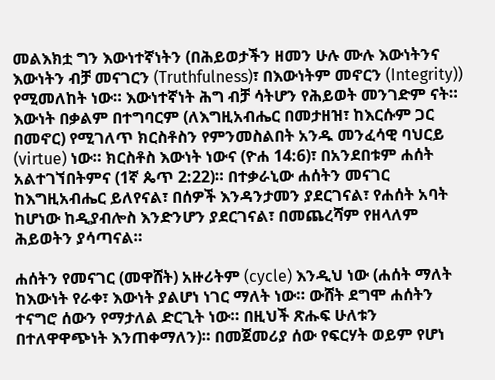መልእክቷ ግን እውነተኛነትን (በሕይወታችን ዘመን ሁሉ ሙሉ እውነትንና እውነትን ብቻ መናገርን (Truthfulness)፣ በእውነትም መኖርን (Integrity)) የሚመለከት ነው። እውነተኛነት ሕግ ብቻ ሳትሆን የሕይወት መንገድም ናት። እውነት በቃልም በተግባርም (ለእግዚአብሔር በመታዘዝ፣ ከእርሱም ጋር በመኖር) የሚገለጥ ክርስቶስን የምንመስልበት አንዱ መንፈሳዊ ባህርይ (virtue) ነው። ክርስቶስ እውነት ነውና (ዮሐ 14:6)፣ በአንደበቱም ሐሰት አልተገኘበትምና (1ኛ ጴጥ 2:22)። በተቃራኒው ሐሰትን መናገር ከእግዚአብሔር ይለየናል፣ በሰዎች እንዳንታመን ያደርገናል፣ የሐሰት አባት ከሆነው ከዲያብሎስ እንድንሆን ያደርገናል፣ በመጨረሻም የዘላለም ሕይወትን ያሳጣናል።

ሐሰትን የመናገር (መዋሸት) አዙሪትም (cycle) እንዲህ ነው (ሐሰት ማለት ከእውነት የራቀ፣ እውነት ያልሆነ ነገር ማለት ነው። ውሸት ደግሞ ሐሰትን ተናግሮ ሰውን የማታለል ድርጊት ነው። በዚህች ጽሑፍ ሁለቱን በተለዋዋጭነት እንጠቀማለን)። በመጀመሪያ ሰው የፍርሃት ወይም የሆነ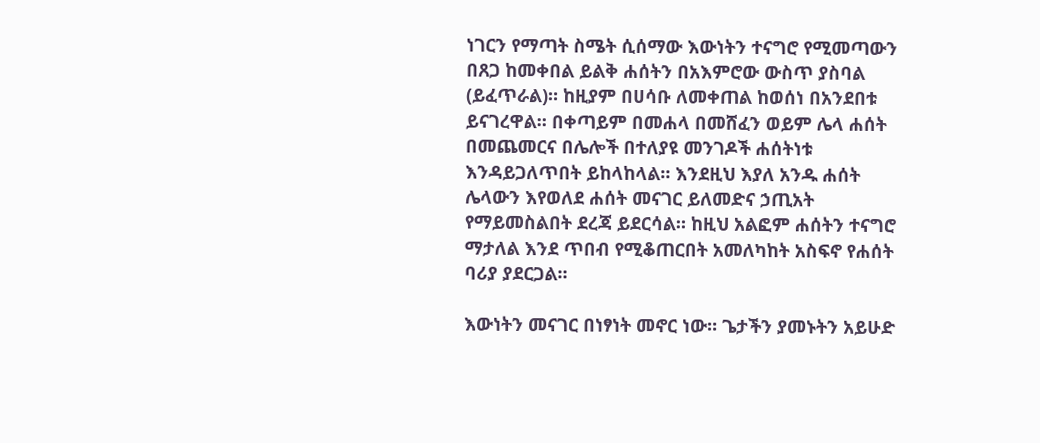ነገርን የማጣት ስሜት ሲሰማው እውነትን ተናግሮ የሚመጣውን በጸጋ ከመቀበል ይልቅ ሐሰትን በአእምሮው ውስጥ ያስባል (ይፈጥራል)። ከዚያም በሀሳቡ ለመቀጠል ከወሰነ በአንደበቱ ይናገረዋል። በቀጣይም በመሐላ በመሸፈን ወይም ሌላ ሐሰት በመጨመርና በሌሎች በተለያዩ መንገዶች ሐሰትነቱ እንዳይጋለጥበት ይከላከላል። እንደዚህ እያለ አንዱ ሐሰት ሌላውን እየወለደ ሐሰት መናገር ይለመድና ኃጢአት የማይመስልበት ደረጃ ይደርሳል። ከዚህ አልፎም ሐሰትን ተናግሮ ማታለል እንደ ጥበብ የሚቆጠርበት አመለካከት አስፍኖ የሐሰት ባሪያ ያደርጋል።

እውነትን መናገር በነፃነት መኖር ነው። ጌታችን ያመኑትን አይሁድ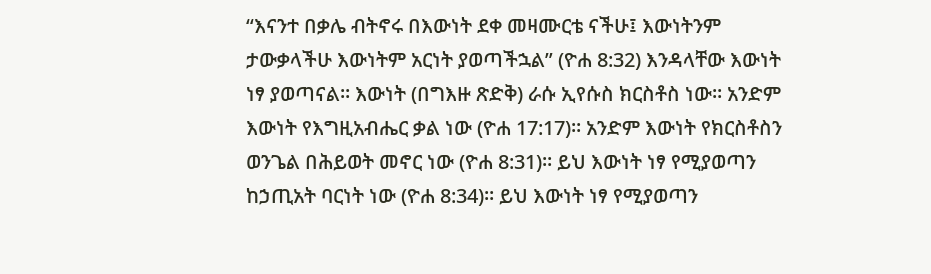“እናንተ በቃሌ ብትኖሩ በእውነት ደቀ መዛሙርቴ ናችሁ፤ እውነትንም ታውቃላችሁ እውነትም አርነት ያወጣችኋል” (ዮሐ 8:32) እንዳላቸው እውነት ነፃ ያወጣናል። እውነት (በግእዙ ጽድቅ) ራሱ ኢየሱስ ክርስቶስ ነው። አንድም እውነት የእግዚአብሔር ቃል ነው (ዮሐ 17:17)። አንድም እውነት የክርስቶስን ወንጌል በሕይወት መኖር ነው (ዮሐ 8:31)። ይህ እውነት ነፃ የሚያወጣን ከኃጢአት ባርነት ነው (ዮሐ 8:34)። ይህ እውነት ነፃ የሚያወጣን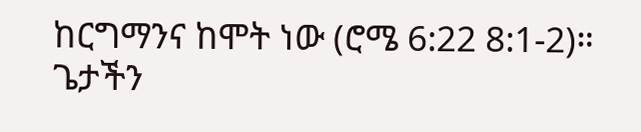ከርግማንና ከሞት ነው (ሮሜ 6:22 8:1-2)። ጌታችን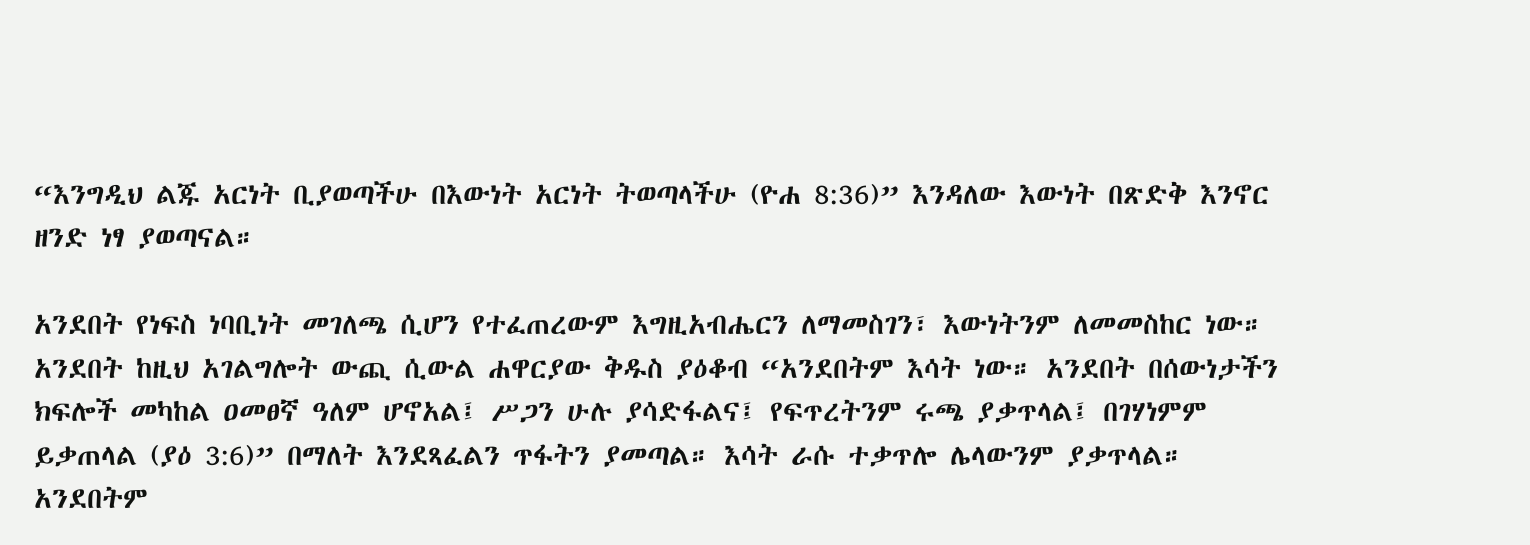“እንግዲህ ልጁ አርነት ቢያወጣችሁ በእውነት አርነት ትወጣላችሁ (ዮሐ 8:36)” እንዳለው እውነት በጽድቅ እንኖር ዘንድ ነፃ ያወጣናል።

አንደበት የነፍስ ነባቢነት መገለጫ ሲሆን የተፈጠረውም እግዚአብሔርን ለማመስገን፣ እውነትንም ለመመስከር ነው። አንደበት ከዚህ አገልግሎት ውጪ ሲውል ሐዋርያው ቅዱስ ያዕቆብ “አንደበትም እሳት ነው። አንደበት በሰውነታችን ክፍሎች መካከል ዐመፀኛ ዓለም ሆኖአል፤ ሥጋን ሁሉ ያሳድፋልና፤ የፍጥረትንም ሩጫ ያቃጥላል፤ በገሃነምም ይቃጠላል (ያዕ 3:6)” በማለት እንደጻፈልን ጥፋትን ያመጣል። እሳት ራሱ ተቃጥሎ ሌላውንም ያቃጥላል። አንደበትም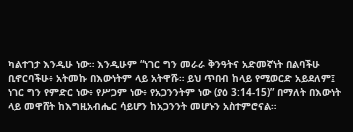ካልተገታ እንዲሁ ነው። እንዲሁም “ነገር ግን መራራ ቅንዓትና አድመኛነት በልባችሁ ቢኖርባችሁ፥ አትመኩ በእውነትም ላይ አትዋሹ። ይህ ጥበብ ከላይ የሚወርድ አይደለም፤ ነገር ግን የምድር ነው፥ የሥጋም ነው፥ የአጋንንትም ነው (ያዕ 3:14-15)” በማለት በእውነት ላይ መዋሸት ከእግዚአብሔር ሳይሆን ከአጋንንት መሆኑን አስተምሮናል።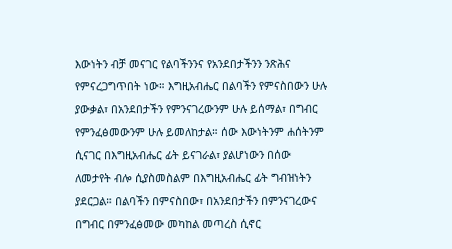እውነትን ብቻ መናገር የልባችንንና የአንደበታችንን ንጽሕና የምናረጋግጥበት ነው። እግዚአብሔር በልባችን የምናስበውን ሁሉ ያውቃል፣ በአንደበታችን የምንናገረውንም ሁሉ ይሰማል፣ በግብር የምንፈፅመውንም ሁሉ ይመለከታል። ሰው እውነትንም ሐሰትንም ሲናገር በእግዚአብሔር ፊት ይናገራል፣ ያልሆነውን በሰው ለመታየት ብሎ ሲያስመስልም በእግዚአብሔር ፊት ግብዝነትን ያደርጋል። በልባችን በምናስበው፣ በአንደበታችን በምንናገረውና በግብር በምንፈፅመው መካከል መጣረስ ሲኖር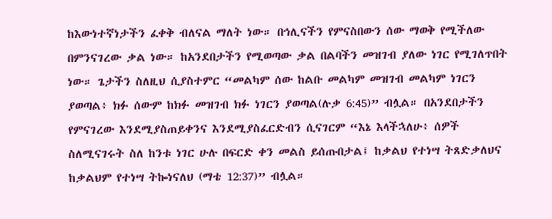ከእውነተኛነታችን ፈቀቅ ብለናል ማለት ነው። በኅሊናችን የምናስበውን ሰው ማወቅ የሚችለው በምንናገረው ቃል ነው። ከአንደበታችን የሚወጣው ቃል በልባችን መዝገብ ያለው ነገር የሚገለጥበት ነው። ጌታችን ስለዚህ ሲያስተምር “መልካም ሰው ከልቡ መልካም መዝገብ መልካም ነገርን ያወጣል፥ ክፉ ሰውም ከክፉ መዝገብ ክፉ ነገርን ያወጣል(ሉቃ 6:45)” ብሏል። በአንደበታችን የምናገረው እንደሚያስጠይቀንና እንደሚያስፈርድብን ሲናገርም “እኔ እላችኋለሁ፥ ሰዎች ስለሚናገሩት ስለ ከንቱ ነገር ሁሉ በፍርድ ቀን መልስ ይሰጡበታል፤ ከቃልህ የተነሣ ትጸድቃለህና ከቃልህም የተነሣ ትኰነናለህ (ማቴ 12:37)” ብሏል።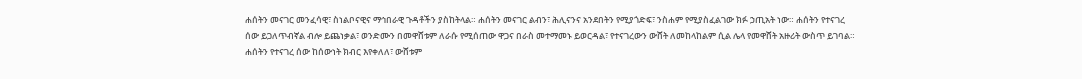ሐሰትን መናገር መንፈሳዊ፣ ስነልቦናዊና ማኅበራዊ ጉዳቶችን ያስከትላል። ሐሰትን መናገር ልብን፣ ሕሊናንና አንደበትን የሚያጎድፍ፣ ንስሐም የሚያስፈልገው ክፉ ኃጢአት ነው። ሐሰትን የተናገረ ሰው ይጋለጥብኛል ብሎ ይጨነቃል፣ ወንድሙን በመዋሸቱም ለራሱ የሚሰጠው ዋጋና በራስ መተማመኑ ይወርዳል፣ የተናገረውን ውሸት ለመከላከልም ሲል ሌላ የመዋሸት አዙሪት ውስጥ ይገባል። ሐሰትን የተናገረ ሰው ከሰውነት ክብር እየቀለለ፣ ውሸቱም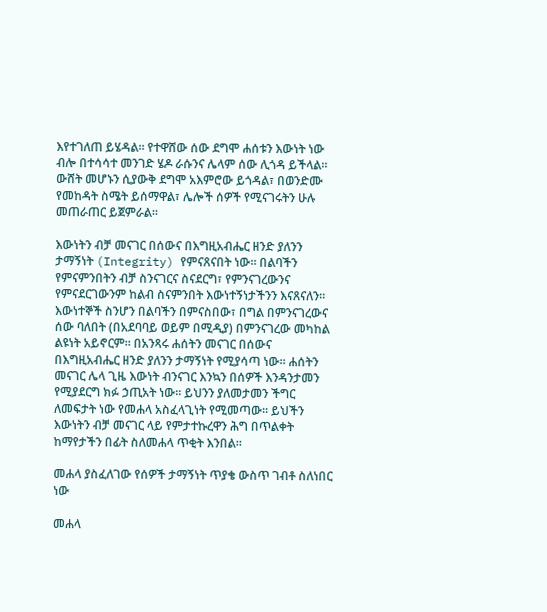እየተገለጠ ይሄዳል። የተዋሸው ሰው ደግሞ ሐሰቱን እውነት ነው ብሎ በተሳሳተ መንገድ ሄዶ ራሱንና ሌላም ሰው ሊጎዳ ይችላል። ውሸት መሆኑን ሲያውቅ ደግሞ አእምሮው ይጎዳል፣ በወንድሙ የመከዳት ስሜት ይሰማዋል፣ ሌሎች ሰዎች የሚናገሩትን ሁሉ መጠራጠር ይጀምራል።

እውነትን ብቻ መናገር በሰውና በእግዚአብሔር ዘንድ ያለንን ታማኝነት (Integrity) የምናጸናበት ነው። በልባችን የምናምንበትን ብቻ ስንናገርና ስናደርግ፣ የምንናገረውንና የምናደርገውንም ከልብ ስናምንበት እውነተኝነታችንን እናጸናለን። እውነተኞች ስንሆን በልባችን በምናስበው፣ በግል በምንናገረውና ሰው ባለበት (በአደባባይ ወይም በሚዲያ) በምንናገረው መካከል ልዩነት አይኖርም። በአንጻሩ ሐሰትን መናገር በሰውና በእግዚአብሔር ዘንድ ያለንን ታማኝነት የሚያሳጣ ነው። ሐሰትን መናገር ሌላ ጊዜ እውነት ብንናገር እንኳን በሰዎች እንዳንታመን የሚያደርግ ክፉ ኃጢአት ነው። ይህንን ያለመታመን ችግር ለመፍታት ነው የመሐላ አስፈላጊነት የሚመጣው። ይህችን እውነትን ብቻ መናገር ላይ የምታተኩረዋን ሕግ በጥልቀት ከማየታችን በፊት ስለመሐላ ጥቂት እንበል።

መሐላ ያስፈለገው የሰዎች ታማኝነት ጥያቄ ውስጥ ገብቶ ስለነበር ነው

መሐላ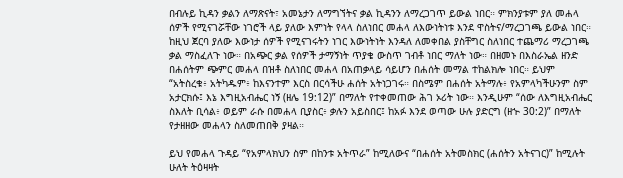በብሉይ ኪዳን ቃልን ለማጽናት፣ አመኔታን ለማግኘትና ቃል ኪዳንን ለማረጋገጥ ይውል ነበር። ምክንያቱም ያለ መሐላ ሰዎች የሚናገሯቸው ነገሮች ላይ ያለው እምነት የላላ ስለነበር መሐላ ለእውነትነቱ እንደ ዋስትና/ማረጋገጫ ይውል ነበር። ከዚህ ጀርባ ያለው እውነታ ሰዎች የሚናገሩትን ነገር እውነትነት እንዳለ ለመቀበል ያስቸግር ስለነበር ተጨማሪ ማረጋገጫ ቃል ማስፈለጉ ነው። በአጭር ቃል የሰዎች ታማኝነት ጥያቄ ውስጥ ገብቶ ነበር ማለት ነው። በዘመኑ በእስራኤል ዘንድ በሐሰትም ጭምር መሐላ በዝቶ ስለነበር መሐላ በአጠቃላይ ሳይሆን በሐሰት መማል ተከልክሎ ነበር። ይህም “አትስረቁ፥ አትካዱም፥ ከእናንተም እርስ በርሳችሁ ሐሰት አትነጋገሩ። በስሜም በሐሰት አትማሉ፥ የአምላካችሁንም ስም አታርክሱ፤ እኔ እግዚአብሔር ነኝ (ዘሌ 19:12)” በማለት የተቀመጠው ሕገ ኦሪት ነው። እንዲሁም “ሰው ለእግዚአብሔር ስእለት ቢሳል፥ ወይም ራሱ በመሐላ ቢያስር፥ ቃሉን አይስበር፤ ከአፉ እንደ ወጣው ሁሉ ያድርግ (ዘኍ 30:2)” በማለት የታዘዘው መሐላን ስለመጠበቅ ያዛል።

ይህ የመሐላ ጉዳይ “የአምላክህን ስም በከንቱ አትጥራ” ከሚለውና “በሐሰት አትመስክር (ሐሰትን አትናገር)” ከሚሉት ሁለት ትዕዛዛት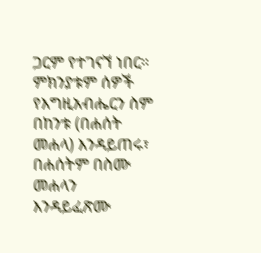ጋርም የተገናኘ ነበር። ምክንያቱም ሰዎች የእግዚአብሔርን ስም በከንቱ (በሐሰት መሐላ) እንዳይጠሩ፣ በሐሰትም በስሙ መሐላን እንዳይፈጽሙ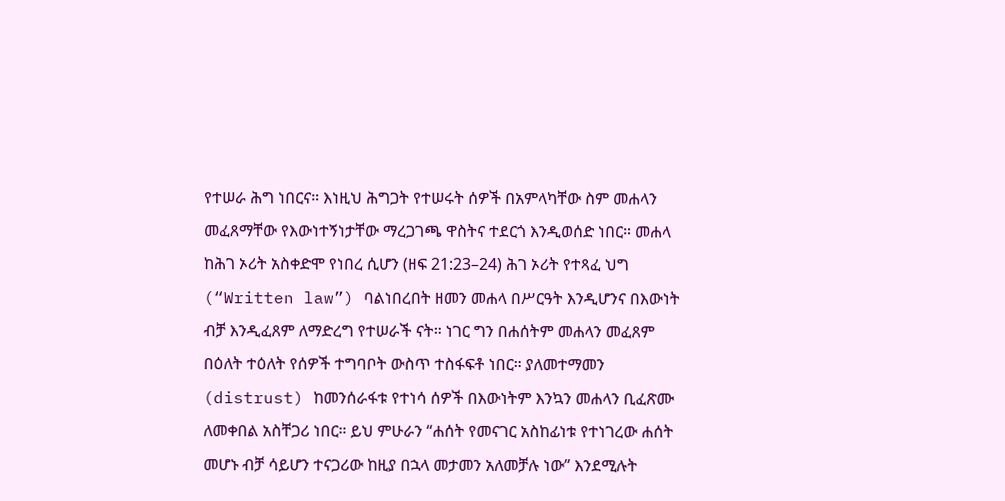የተሠራ ሕግ ነበርና። እነዚህ ሕግጋት የተሠሩት ሰዎች በአምላካቸው ስም መሐላን መፈጸማቸው የእውነተኝነታቸው ማረጋገጫ ዋስትና ተደርጎ እንዲወሰድ ነበር። መሐላ ከሕገ ኦሪት አስቀድሞ የነበረ ሲሆን (ዘፍ 21:23–24) ሕገ ኦሪት የተጻፈ ህግ (“Written law”) ባልነበረበት ዘመን መሐላ በሥርዓት እንዲሆንና በእውነት ብቻ እንዲፈጸም ለማድረግ የተሠራች ናት። ነገር ግን በሐሰትም መሐላን መፈጸም በዕለት ተዕለት የሰዎች ተግባቦት ውስጥ ተስፋፍቶ ነበር። ያለመተማመን (distrust) ከመንሰራፋቱ የተነሳ ሰዎች በእውነትም እንኳን መሐላን ቢፈጽሙ ለመቀበል አስቸጋሪ ነበር። ይህ ምሁራን “ሐሰት የመናገር አስከፊነቱ የተነገረው ሐሰት መሆኑ ብቻ ሳይሆን ተናጋሪው ከዚያ በኋላ መታመን አለመቻሉ ነው” እንደሚሉት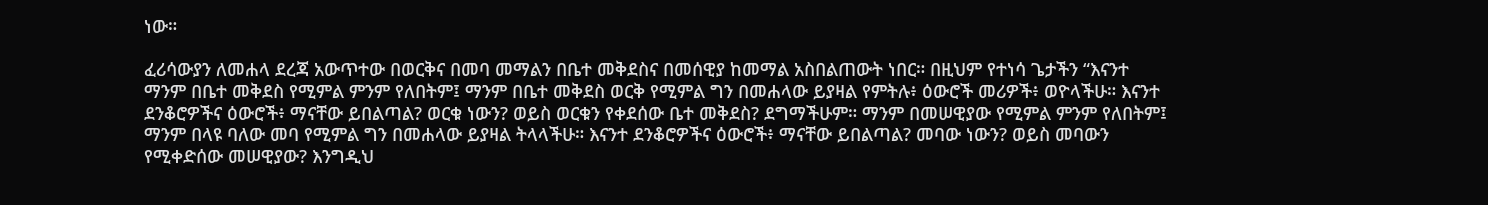ነው።

ፈሪሳውያን ለመሐላ ደረጃ አውጥተው በወርቅና በመባ መማልን በቤተ መቅደስና በመሰዊያ ከመማል አስበልጠውት ነበር። በዚህም የተነሳ ጌታችን “እናንተ ማንም በቤተ መቅደስ የሚምል ምንም የለበትም፤ ማንም በቤተ መቅደስ ወርቅ የሚምል ግን በመሐላው ይያዛል የምትሉ፥ ዕውሮች መሪዎች፥ ወዮላችሁ። እናንተ ደንቆሮዎችና ዕውሮች፥ ማናቸው ይበልጣል? ወርቁ ነውን? ወይስ ወርቁን የቀደሰው ቤተ መቅደስ? ደግማችሁም። ማንም በመሠዊያው የሚምል ምንም የለበትም፤ ማንም በላዩ ባለው መባ የሚምል ግን በመሐላው ይያዛል ትላላችሁ። እናንተ ደንቆሮዎችና ዕውሮች፥ ማናቸው ይበልጣል? መባው ነውን? ወይስ መባውን የሚቀድሰው መሠዊያው? እንግዲህ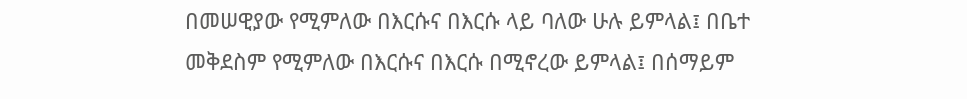በመሠዊያው የሚምለው በእርሱና በእርሱ ላይ ባለው ሁሉ ይምላል፤ በቤተ መቅደስም የሚምለው በእርሱና በእርሱ በሚኖረው ይምላል፤ በሰማይም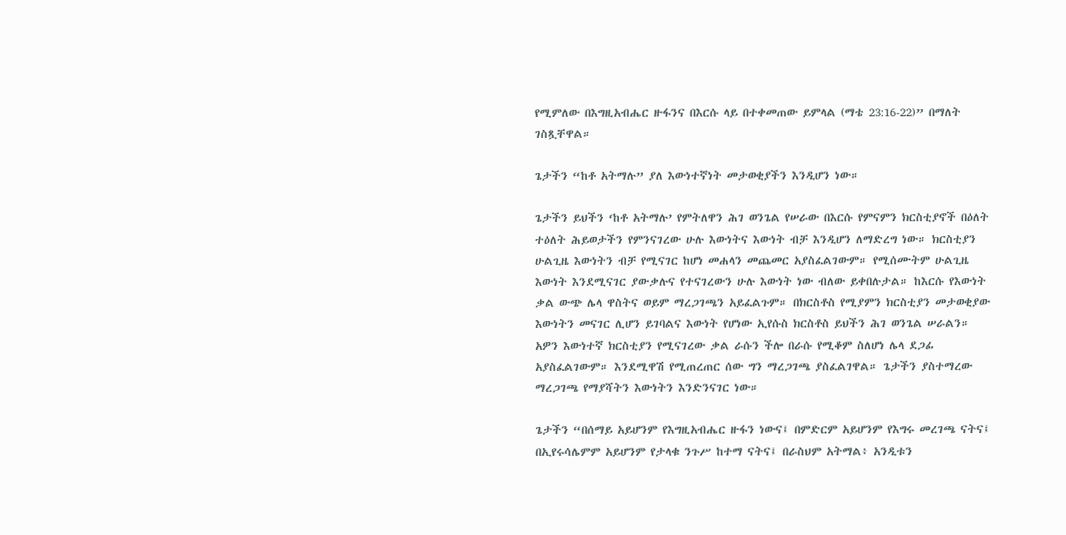የሚምለው በእግዚአብሔር ዙፋንና በእርሱ ላይ በተቀመጠው ይምላል (ማቴ 23:16-22)” በማለት ገስጿቸዋል።

ጌታችን “ከቶ አትማሉ” ያለ እውነተኛነት መታወቂያችን እንዲሆን ነው።

ጌታችን ይህችን ‘ከቶ አትማሉ’ የምትለዋን ሕገ ወንጌል የሠራው በእርሱ የምናምን ክርስቲያኖች በዕለት ተዕለት ሕይወታችን የምንናገረው ሁሉ እውነትና እውነት ብቻ እንዲሆን ለማድረግ ነው። ክርስቲያን ሁልጊዜ እውነትን ብቻ የሚናገር ከሆነ መሐላን መጨመር አያስፈልገውም። የሚሰሙትም ሁልጊዜ እውነት እንደሚናገር ያውቃሉና የተናገረውን ሁሉ እውነት ነው ብለው ይቀበሉታል። ከእርሱ የእውነት ቃል ውጭ ሌላ ዋስትና ወይም ማረጋገጫን አይፈልጉም። በክርስቶስ የሚያምን ክርስቲያን መታወቂያው እውነትን መናገር ሊሆን ይገባልና እውነት የሆነው ኢየሱስ ክርስቶስ ይህችን ሕገ ወንጌል ሠራልን። አዎን እውነተኛ ክርስቲያን የሚናገረው ቃል ራሱን ችሎ በራሱ የሚቆም ስለሆነ ሌላ ደጋፊ አያስፈልገውም። እንደሚዋሽ የሚጠረጠር ሰው ግን ማረጋገጫ ያስፈልገዋል። ጌታችን ያስተማረው ማረጋገጫ የማያሻትን እውነትን እንድንናገር ነው።

ጌታችን “በሰማይ አይሆንም የእግዚአብሔር ዙፋን ነውና፤ በምድርም አይሆንም የእግሩ መረገጫ ናትና፤ በኢየሩሳሌምም አይሆንም የታላቁ ንጉሥ ከተማ ናትና፤ በራስህም አትማል፥ አንዲቱን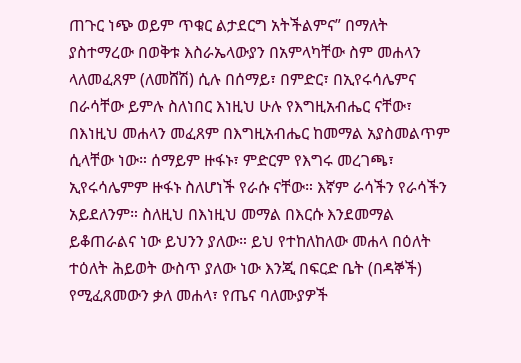ጠጉር ነጭ ወይም ጥቁር ልታደርግ አትችልምና” በማለት ያስተማረው በወቅቱ እስራኤላውያን በአምላካቸው ስም መሐላን ላለመፈጸም (ለመሸሽ) ሲሉ በሰማይ፣ በምድር፣ በኢየሩሳሌምና በራሳቸው ይምሉ ስለነበር እነዚህ ሁሉ የእግዚአብሔር ናቸው፣ በእነዚህ መሐላን መፈጸም በእግዚአብሔር ከመማል አያስመልጥም ሲላቸው ነው። ሰማይም ዙፋኑ፣ ምድርም የእግሩ መረገጫ፣ ኢየሩሳሌምም ዙፋኑ ስለሆነች የራሱ ናቸው። እኛም ራሳችን የራሳችን አይደለንም። ስለዚህ በእነዚህ መማል በእርሱ እንደመማል ይቆጠራልና ነው ይህንን ያለው። ይህ የተከለከለው መሐላ በዕለት ተዕለት ሕይወት ውስጥ ያለው ነው እንጂ በፍርድ ቤት (በዳኞች) የሚፈጸመውን ቃለ መሐላ፣ የጤና ባለሙያዎች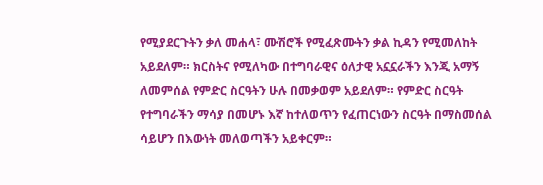የሚያደርጉትን ቃለ መሐላ፣ ሙሽሮች የሚፈጽሙትን ቃል ኪዳን የሚመለከት አይደለም። ክርስትና የሚለካው በተግባራዊና ዕለታዊ አኗኗራችን እንጂ አማኝ ለመምሰል የምድር ስርዓትን ሁሉ በመቃወም አይደለም። የምድር ስርዓት የተግባራችን ማሳያ በመሆኑ እኛ ከተለወጥን የፈጠርነውን ስርዓት በማስመሰል ሳይሆን በእውነት መለወጣችን አይቀርም።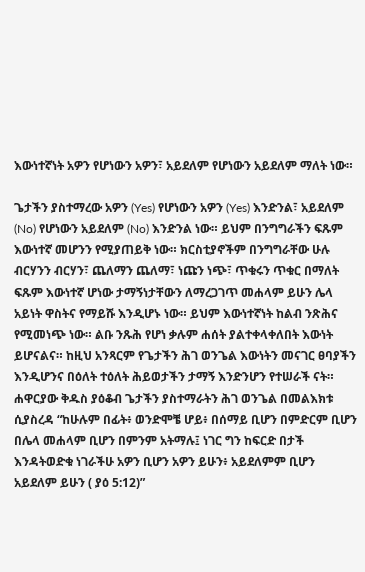እውነተኛነት አዎን የሆነውን አዎን፣ አይደለም የሆነውን አይደለም ማለት ነው።

ጌታችን ያስተማረው አዎን (Yes) የሆነውን አዎን (Yes) እንድንል፣ አይደለም (No) የሆነውን አይደለም (No) እንድንል ነው። ይህም በንግግራችን ፍጹም እውነተኛ መሆንን የሚያጠይቅ ነው። ክርስቲያኖችም በንግግራቸው ሁሉ ብርሃንን ብርሃን፣ ጨለማን ጨለማ፣ ነጩን ነጭ፣ ጥቁሩን ጥቁር በማለት ፍጹም እውነተኛ ሆነው ታማኝነታቸውን ለማረጋገጥ መሐላም ይሁን ሌላ አይነት ዋስትና የማይሹ እንዲሆኑ ነው። ይህም እውነተኛነት ከልብ ንጽሕና የሚመነጭ ነው። ልቡ ንጹሕ የሆነ ቃሉም ሐሰት ያልተቀላቀለበት እውነት ይሆናልና። ከዚህ አንጻርም የጌታችን ሕገ ወንጌል እውነትን መናገር ፀባያችን እንዲሆንና በዕለት ተዕለት ሕይወታችን ታማኝ እንድንሆን የተሠራች ናት። ሐዋርያው ቅዱስ ያዕቆብ ጌታችን ያስተማራትን ሕገ ወንጌል በመልእክቱ ሲያስረዳ “ከሁሉም በፊት፥ ወንድሞቼ ሆይ፥ በሰማይ ቢሆን በምድርም ቢሆን በሌላ መሐላም ቢሆን በምንም አትማሉ፤ ነገር ግን ከፍርድ በታች እንዳትወድቁ ነገራችሁ አዎን ቢሆን አዎን ይሁን፥ አይደለምም ቢሆን አይደለም ይሁን ( ያዕ 5:12)”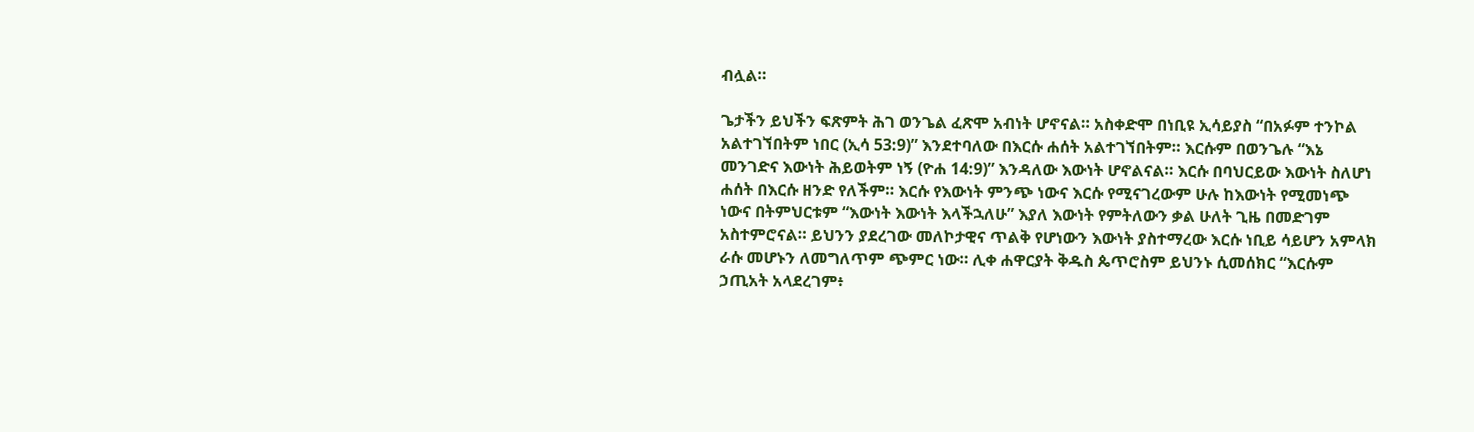ብሏል።

ጌታችን ይህችን ፍጽምት ሕገ ወንጌል ፈጽሞ አብነት ሆኖናል። አስቀድሞ በነቢዩ ኢሳይያስ “በአፉም ተንኮል አልተገኘበትም ነበር (ኢሳ 53:9)” እንደተባለው በእርሱ ሐሰት አልተገኘበትም። እርሱም በወንጌሉ “እኔ መንገድና እውነት ሕይወትም ነኝ (ዮሐ 14:9)” እንዳለው እውነት ሆኖልናል። እርሱ በባህርይው እውነት ስለሆነ ሐሰት በእርሱ ዘንድ የለችም። እርሱ የእውነት ምንጭ ነውና እርሱ የሚናገረውም ሁሉ ከእውነት የሚመነጭ ነውና በትምህርቱም “እውነት እውነት እላችኋለሁ” እያለ እውነት የምትለውን ቃል ሁለት ጊዜ በመድገም አስተምሮናል። ይህንን ያደረገው መለኮታዊና ጥልቅ የሆነውን እውነት ያስተማረው እርሱ ነቢይ ሳይሆን አምላክ ራሱ መሆኑን ለመግለጥም ጭምር ነው። ሊቀ ሐዋርያት ቅዱስ ጴጥሮስም ይህንኑ ሲመሰክር “እርሱም ኃጢአት አላደረገም፥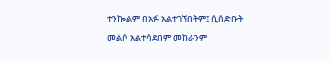ተንኰልም በአፉ አልተገኘበትም፤ ሲሰድቡት መልሶ አልተሳደበም መከራንም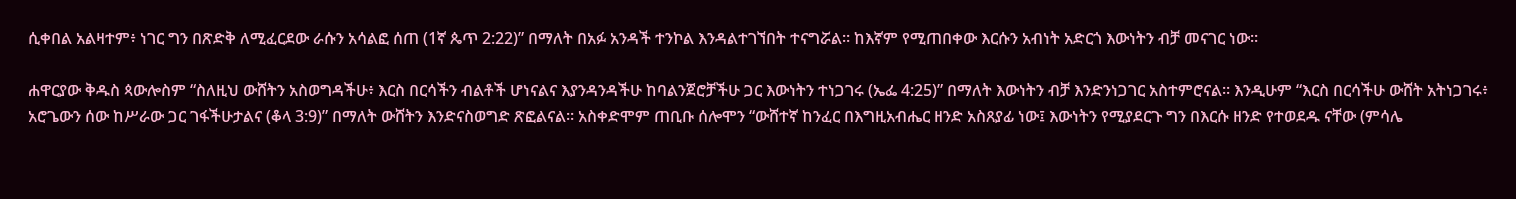ሲቀበል አልዛተም፥ ነገር ግን በጽድቅ ለሚፈርደው ራሱን አሳልፎ ሰጠ (1ኛ ጴጥ 2:22)” በማለት በአፉ አንዳች ተንኮል እንዳልተገኘበት ተናግሯል። ከእኛም የሚጠበቀው እርሱን አብነት አድርጎ እውነትን ብቻ መናገር ነው።

ሐዋርያው ቅዱስ ጳውሎስም “ስለዚህ ውሸትን አስወግዳችሁ፥ እርስ በርሳችን ብልቶች ሆነናልና እያንዳንዳችሁ ከባልንጀሮቻችሁ ጋር እውነትን ተነጋገሩ (ኤፌ 4:25)” በማለት እውነትን ብቻ እንድንነጋገር አስተምሮናል። እንዲሁም “እርስ በርሳችሁ ውሸት አትነጋገሩ፥ አሮጌውን ሰው ከሥራው ጋር ገፋችሁታልና (ቆላ 3:9)” በማለት ውሸትን እንድናስወግድ ጽፎልናል። አስቀድሞም ጠቢቡ ሰሎሞን “ውሸተኛ ከንፈር በእግዚአብሔር ዘንድ አስጸያፊ ነው፤ እውነትን የሚያደርጉ ግን በእርሱ ዘንድ የተወደዱ ናቸው (ምሳሌ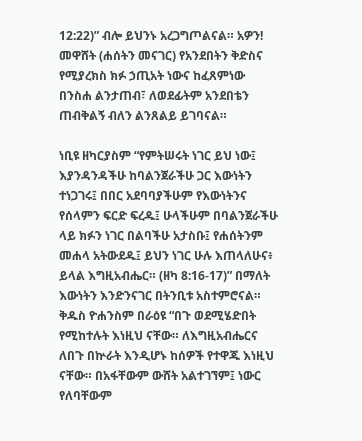12:22)” ብሎ ይህንኑ አረጋግጦልናል። አዎን! መዋሸት (ሐሰትን መናገር) የአንደበትን ቅድስና የሚያረክስ ክፉ ኃጢአት ነውና ከፈጸምነው በንስሐ ልንታጠብ፣ ለወደፊትም አንደበቴን ጠብቅልኝ ብለን ልንጸልይ ይገባናል።

ነቢዩ ዘካርያስም “የምትሠሩት ነገር ይህ ነው፤ እያንዳንዳችሁ ከባልንጀራችሁ ጋር እውነትን ተነጋገሩ፤ በበር አደባባያችሁም የእውነትንና የሰላምን ፍርድ ፍረዱ፤ ሁላችሁም በባልንጀራችሁ ላይ ክፉን ነገር በልባችሁ አታስቡ፤ የሐሰትንም መሐላ አትውደዱ፤ ይህን ነገር ሁሉ እጠላለሁና፥ ይላል እግዚአብሔር። (ዘካ 8:16-17)” በማለት እውነትን እንድንናገር በትንቢቱ አስተምሮናል። ቅዱስ ዮሐንስም በራዕዩ “በጉ ወደሚሄድበት የሚከተሉት እነዚህ ናቸው። ለእግዚአብሔርና ለበጉ በኵራት እንዲሆኑ ከሰዎች የተዋጁ እነዚህ ናቸው። በአፋቸውም ውሸት አልተገኘም፤ ነውር የለባቸውም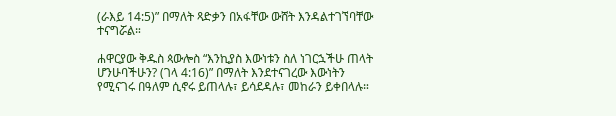(ራእይ 14:5)” በማለት ጻድቃን በአፋቸው ውሸት እንዳልተገኘባቸው ተናግሯል።

ሐዋርያው ቅዱስ ጳውሎስ “እንኪያስ እውነቱን ስለ ነገርኋችሁ ጠላት ሆንሁባችሁን? (ገላ 4:16)” በማለት እንደተናገረው እውነትን የሚናገሩ በዓለም ሲኖሩ ይጠላሉ፣ ይሳደዳሉ፣ መከራን ይቀበላሉ።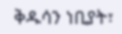ቅዱሳን ነቢያት፣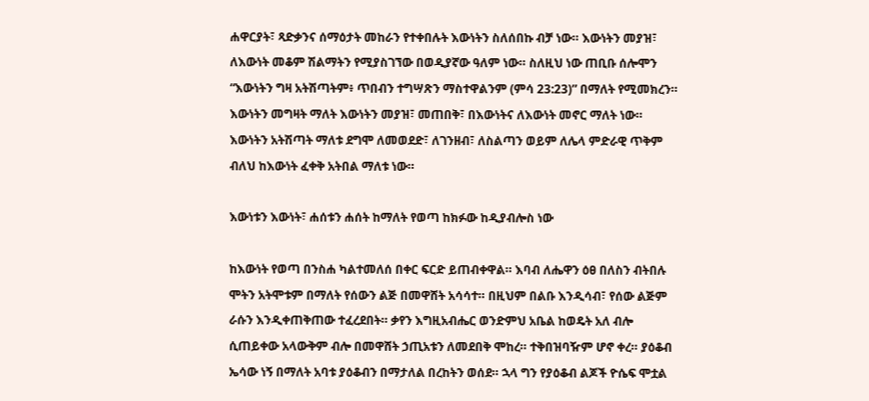ሐዋርያት፣ ጻድቃንና ሰማዕታት መከራን የተቀበሉት እውነትን ስለሰበኩ ብቻ ነው። እውነትን መያዝ፣ ለእውነት መቆም ሽልማትን የሚያስገኘው በወዲያኛው ዓለም ነው። ስለዚህ ነው ጠቢቡ ሰሎሞን “እውነትን ግዛ አትሽጣትም፥ ጥበብን ተግሣጽን ማስተዋልንም (ምሳ 23:23)” በማለት የሚመክረን። እውነትን መግዛት ማለት እውነትን መያዝ፣ መጠበቅ፣ በእውነትና ለእውነት መኖር ማለት ነው። እውነትን አትሽጣት ማለቱ ደግሞ ለመወደድ፣ ለገንዘብ፣ ለስልጣን ወይም ለሌላ ምድራዊ ጥቅም ብለህ ከእውነት ፈቀቅ አትበል ማለቱ ነው።

እውነቱን እውነት፣ ሐሰቱን ሐሰት ከማለት የወጣ ከክፉው ከዲያብሎስ ነው

ከእውነት የወጣ በንስሐ ካልተመለሰ በቀር ፍርድ ይጠብቀዋል። እባብ ለሔዋን ዕፀ በለስን ብትበሉ ሞትን አትሞቱም በማለት የሰውን ልጅ በመዋሸት አሳሳተ። በዚህም በልቡ እንዲሳብ፣ የሰው ልጅም ራሱን እንዲቀጠቅጠው ተፈረደበት። ቃየን እግዚአብሔር ወንድምህ አቤል ከወዴት አለ ብሎ ሲጠይቀው አላውቅም ብሎ በመዋሸት ኃጢአቱን ለመደበቅ ሞከረ። ተቅበዝባዥም ሆኖ ቀረ። ያዕቆብ ኤሳው ነኝ በማለት አባቱ ያዕቆብን በማታለል በረከትን ወሰደ። ኋላ ግን የያዕቆብ ልጆች ዮሴፍ ሞቷል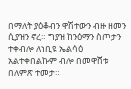በማለት ያዕቆብን ዋሽተውን ብዙ ዘመን ሲያዝን ኖረ። ግያዝ ከንዕማን ስጦታን ተቀብሎ ለነቢዩ ኤልሳዕ አልተቀበልኩም ብሎ በመዋሸቱ በለምጽ ተመታ።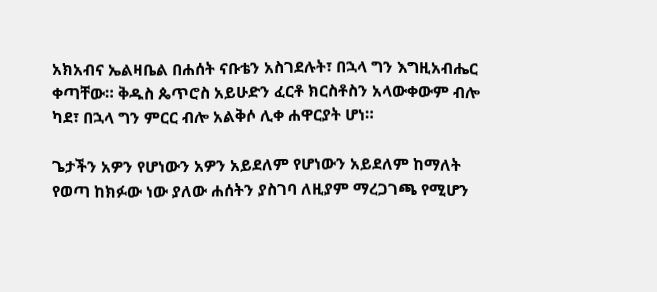አክአብና ኤልዛቤል በሐሰት ናቡቴን አስገደሉት፣ በኋላ ግን እግዚአብሔር ቀጣቸው። ቅዱስ ጴጥሮስ አይሁድን ፈርቶ ክርስቶስን አላውቀውም ብሎ ካደ፣ በኋላ ግን ምርር ብሎ አልቅሶ ሊቀ ሐዋርያት ሆነ።

ጌታችን አዎን የሆነውን አዎን አይደለም የሆነውን አይደለም ከማለት የወጣ ከክፉው ነው ያለው ሐሰትን ያስገባ ለዚያም ማረጋገጫ የሚሆን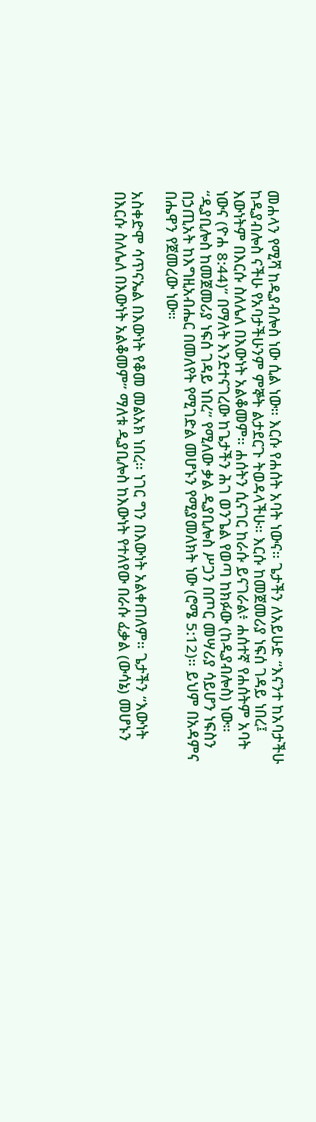መሐላን የሚሻ ከዲያብሎስ ነው ሲል ነው። እርሱ የሐሰት አባት ነውና። ጌታችን ለአይሁድ “እናንተ ከአባታችሁ ከዲያብሎስ ናችሁ የአባታችሁንም ምኞት ልታደርጉ ትወዳላችሁ። እርሱ ከመጀመሪያ ነፍሰ ገዳይ ነበረ፤ እውነትም በእርሱ ስለሌለ በእውነት አልቆመም። ሐሰትን ሲናገር ከራሱ ይናገራል፥ ሐሰተኛ የሐሰትም አባት ነውና (ዮሐ 8:44)” በማለት እንደተናገረው ከጌታችን ሕገ ወንጌል የወጣ ከክፉው (ከዲያብሎስ) ነው። “ዲያቢሎስ ከመጀመሪያ ነፍሰ ገዳይ ነበረ” የሚለው ቃል ዲያቢሎስ ሥጋን በጦር መሣሪያ ሳይሆን ነፍስን በኃጢአት ከእግዚአብሔር በመለየት የሚገድል መሆኑን የሚያመለክት ነው (ሮሜ 5:12)። ይህም በአዳምና በሔዋን የጀመረው ነው።

አስቀድሞ ሳጥናኤል በእውነት የቆመ መልአክ ነበረ። ነገር ግን በእውነት አልቀጠለም። ጌታችን “እውነት በእርሱ ስለሌለ በእውነት አልቆመም” ማለቱ ዲያቢሎስ ከእውነት የተለየው በራሱ ፈቃል (ውሳኔ) መሆኑን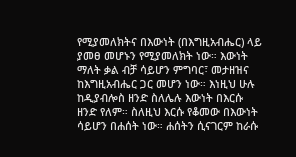የሚያመለክትና በእውነት (በእግዚአብሔር) ላይ ያመፀ መሆኑን የሚያመለክት ነው። እውነት ማለት ቃል ብቻ ሳይሆን ምግባር፣ መታዘዝና ከእግዚአብሔር ጋር መሆን ነው። እነዚህ ሁሉ ከዲያብሎስ ዘንድ ስለሌሉ እውነት በእርሱ ዘንድ የለም። ስለዚህ እርሱ የቆመው በእውነት ሳይሆን በሐሰት ነው። ሐሰትን ሲናገርም ከራሱ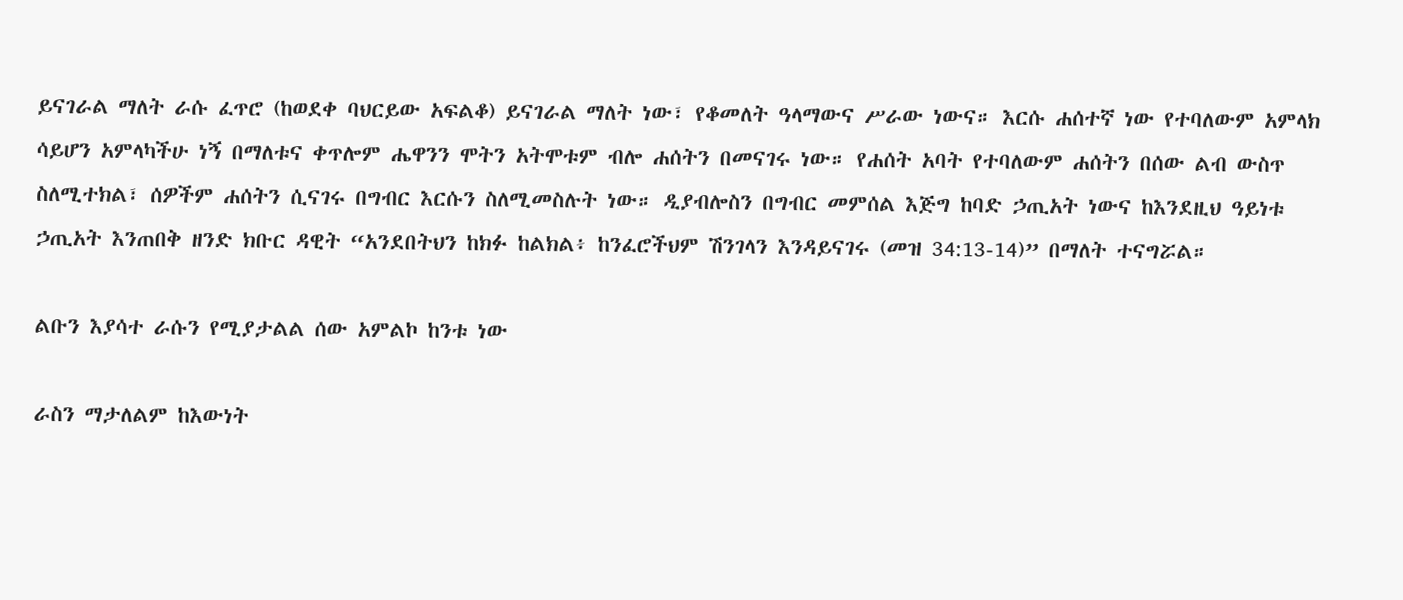ይናገራል ማለት ራሱ ፈጥሮ (ከወደቀ ባህርይው አፍልቆ) ይናገራል ማለት ነው፣ የቆመለት ዓላማውና ሥራው ነውና። እርሱ ሐሰተኛ ነው የተባለውም አምላክ ሳይሆን አምላካችሁ ነኝ በማለቱና ቀጥሎም ሔዋንን ሞትን አትሞቱም ብሎ ሐሰትን በመናገሩ ነው። የሐሰት አባት የተባለውም ሐሰትን በሰው ልብ ውስጥ ስለሚተክል፣ ሰዎችም ሐሰትን ሲናገሩ በግብር እርሱን ስለሚመስሉት ነው። ዲያብሎስን በግብር መምሰል እጅግ ከባድ ኃጢአት ነውና ከእንደዚህ ዓይነቱ ኃጢአት እንጠበቅ ዘንድ ክቡር ዳዊት “አንደበትህን ከክፉ ከልክል፥ ከንፈሮችህም ሽንገላን እንዳይናገሩ (መዝ 34:13-14)” በማለት ተናግሯል።

ልቡን እያሳተ ራሱን የሚያታልል ሰው አምልኮ ከንቱ ነው

ራስን ማታለልም ከእውነት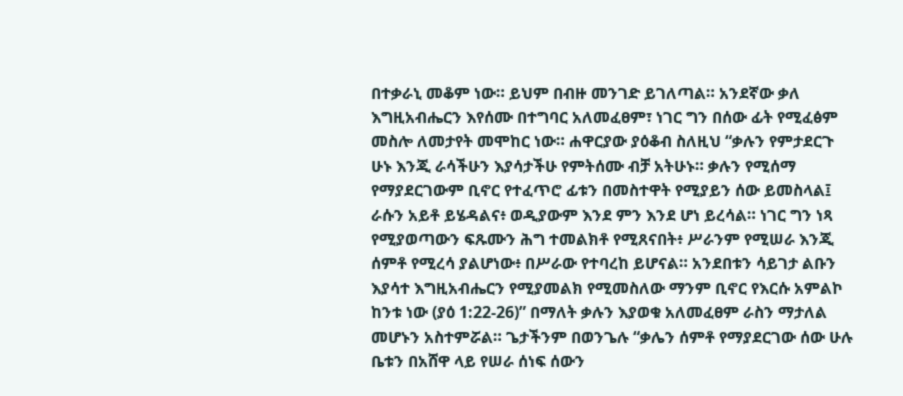በተቃራኒ መቆም ነው። ይህም በብዙ መንገድ ይገለጣል። አንደኛው ቃለ እግዚአብሔርን እየሰሙ በተግባር አለመፈፀም፣ ነገር ግን በሰው ፊት የሚፈፅም መስሎ ለመታየት መሞከር ነው። ሐዋርያው ያዕቆብ ስለዚህ “ቃሉን የምታደርጉ ሁኑ እንጂ ራሳችሁን እያሳታችሁ የምትሰሙ ብቻ አትሁኑ። ቃሉን የሚሰማ የማያደርገውም ቢኖር የተፈጥሮ ፊቱን በመስተዋት የሚያይን ሰው ይመስላል፤ ራሱን አይቶ ይሄዳልና፥ ወዲያውም እንደ ምን እንደ ሆነ ይረሳል። ነገር ግን ነጻ የሚያወጣውን ፍጹሙን ሕግ ተመልክቶ የሚጸናበት፥ ሥራንም የሚሠራ እንጂ ሰምቶ የሚረሳ ያልሆነው፥ በሥራው የተባረከ ይሆናል። አንደበቱን ሳይገታ ልቡን እያሳተ እግዚአብሔርን የሚያመልክ የሚመስለው ማንም ቢኖር የእርሱ አምልኮ ከንቱ ነው (ያዕ 1:22-26)” በማለት ቃሉን እያወቁ አለመፈፀም ራስን ማታለል መሆኑን አስተምሯል። ጌታችንም በወንጌሉ “ቃሌን ሰምቶ የማያደርገው ሰው ሁሉ ቤቱን በአሸዋ ላይ የሠራ ሰነፍ ሰውን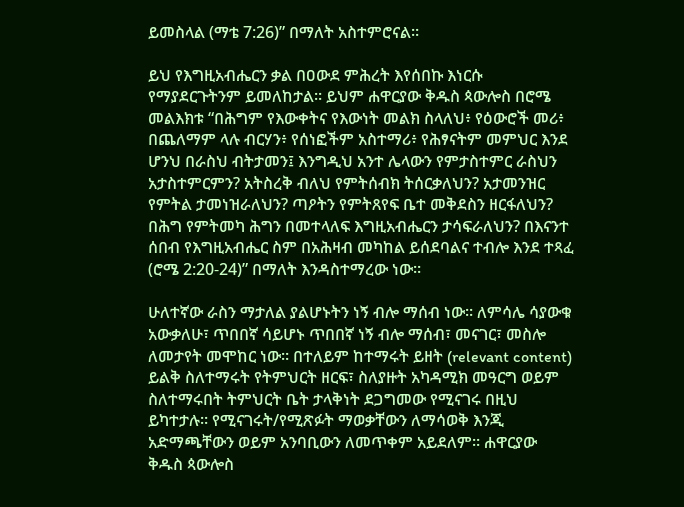ይመስላል (ማቴ 7:26)” በማለት አስተምሮናል።

ይህ የእግዚአብሔርን ቃል በዐውደ ምሕረት እየሰበኩ እነርሱ የማያደርጉትንም ይመለከታል። ይህም ሐዋርያው ቅዱስ ጳውሎስ በሮሜ መልእክቱ “በሕግም የእውቀትና የእውነት መልክ ስላለህ፥ የዕውሮች መሪ፥ በጨለማም ላሉ ብርሃን፥ የሰነፎችም አስተማሪ፥ የሕፃናትም መምህር እንደ ሆንህ በራስህ ብትታመን፤ እንግዲህ አንተ ሌላውን የምታስተምር ራስህን አታስተምርምን? አትስረቅ ብለህ የምትሰብክ ትሰርቃለህን? አታመንዝር የምትል ታመነዝራለህን? ጣዖትን የምትጸየፍ ቤተ መቅደስን ዘርፋለህን? በሕግ የምትመካ ሕግን በመተላለፍ እግዚአብሔርን ታሳፍራለህን? በእናንተ ሰበብ የእግዚአብሔር ስም በአሕዛብ መካከል ይሰደባልና ተብሎ እንደ ተጻፈ (ሮሜ 2:20-24)” በማለት እንዳስተማረው ነው።

ሁለተኛው ራስን ማታለል ያልሆኑትን ነኝ ብሎ ማሰብ ነው። ለምሳሌ ሳያውቁ አውቃለሁ፣ ጥበበኛ ሳይሆኑ ጥበበኛ ነኝ ብሎ ማሰብ፣ መናገር፣ መስሎ ለመታየት መሞከር ነው። በተለይም ከተማሩት ይዘት (relevant content) ይልቅ ስለተማሩት የትምህርት ዘርፍ፣ ስለያዙት አካዳሚክ መዓርግ ወይም ስለተማሩበት ትምህርት ቤት ታላቅነት ደጋግመው የሚናገሩ በዚህ ይካተታሉ። የሚናገሩት/የሚጽፉት ማወቃቸውን ለማሳወቅ እንጂ አድማጫቸውን ወይም አንባቢውን ለመጥቀም አይደለም። ሐዋርያው ቅዱስ ጳውሎስ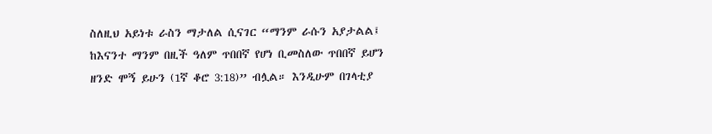ስለዚህ አይነቱ ራስን ማታለል ሲናገር “ማንም ራሱን አያታልል፤ ከእናንተ ማንም በዚች ዓለም ጥበበኛ የሆነ ቢመስለው ጥበበኛ ይሆን ዘንድ ሞኝ ይሁን (1ኛ ቆሮ 3:18)” ብሏል። እንዲሁም በገላቲያ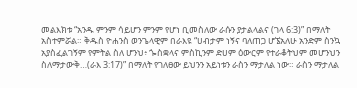መልእክቱ “አንዱ ምንም ሳይሆን ምንም የሆነ ቢመስለው ራሱን ያታልላልና (ገላ 6:3)” በማለት አስተምሯል። ቅዱስ ዮሐንስ ወንጌላዊም በራእዩ “ሀብታም ነኝና ባለጠጋ ሆኜአለሁ አንድም ስንኳ አያስፈልገኝም የምትል ስለ ሆንህ፥ ጐስቋላና ምስኪንም ድሀም ዕውርም የተራቆትህም መሆንህን ስለማታውቅ…(ራእ 3:17)” በማለት የገለፀው ይህንን አይነቱን ራስን ማታለል ነው። ራስን ማታለል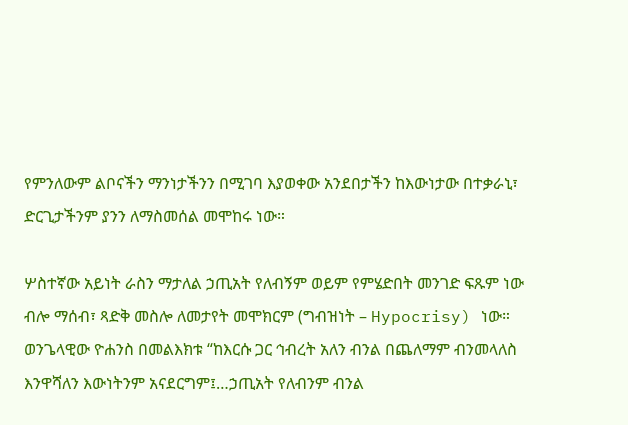የምንለውም ልቦናችን ማንነታችንን በሚገባ እያወቀው አንደበታችን ከእውነታው በተቃራኒ፣ ድርጊታችንም ያንን ለማስመሰል መሞከሩ ነው።

ሦስተኛው አይነት ራስን ማታለል ኃጢአት የለብኝም ወይም የምሄድበት መንገድ ፍጹም ነው ብሎ ማሰብ፣ ጻድቅ መስሎ ለመታየት መሞክርም (ግብዝነት – Hypocrisy) ነው። ወንጌላዊው ዮሐንስ በመልእክቱ “ከእርሱ ጋር ኅብረት አለን ብንል በጨለማም ብንመላለስ እንዋሻለን እውነትንም አናደርግም፤…ኃጢአት የለብንም ብንል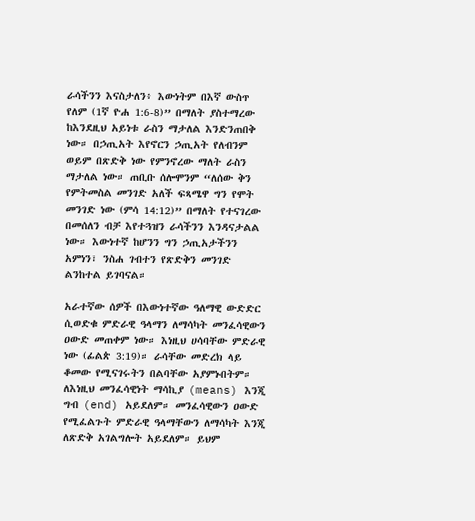ራሳችንን እናስታለን፥ እውነትም በእኛ ውስጥ የለም (1ኛ ዮሐ 1:6-8)” በማለት ያስተማረው ከእንደዚህ አይነቱ ራስን ማታለል እንድንጠበቅ ነው። በኃጢአት እየኖርን ኃጢአት የለብንም ወይም በጽድቅ ነው የምንኖረው ማለት ራስን ማታለል ነው። ጠቢቡ ሰሎሞንም “ለሰው ቅን የምትመስል መንገድ አለች ፍጻሜዋ ግን የሞት መንገድ ነው (ምሳ 14:12)” በማለት የተናገረው በመሰለን ብቻ እየተጓዝን ራሳችንን እንዳናታልል ነው። እውነተኛ ከሆንን ግን ኃጢአታችንን አምነን፣ ንስሐ ገብተን የጽድቅን መንገድ ልንከተል ይገባናል።

አራተኛው ሰዎች በእውነተኛው ዓለማዊ ውድድር ሲወድቁ ምድራዊ ዓላማን ለማሳካት መንፈሳዊውን ዐውድ መጠቀም ነው። እነዚህ ሀሳባቸው ምድራዊ ነው (ፊልጵ 3:19)። ራሳቸው መድረክ ላይ ቆመው የሚናገሩትን በልባቸው አያምኑበትም። ለእነዚህ መንፈሳዊነት ማሳኪያ (means) እንጂ ግብ (end) አይደለም። መንፈሳዊውን ዐውድ የሚፈልጉት ምድራዊ ዓላማቸውን ለማሳካት እንጂ ለጽድቅ አገልግሎት አይደለም። ይህም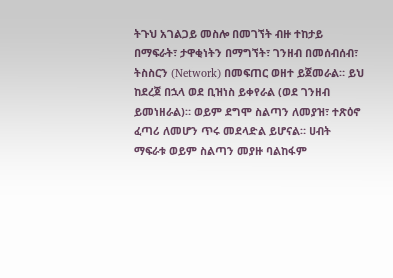ትጉህ አገልጋይ መስሎ በመገኘት ብዙ ተከታይ በማፍራት፣ ታዋቂነትን በማግኘት፣ ገንዘብ በመሰብሰብ፣ ትስስርን (Network) በመፍጠር ወዘተ ይጀመራል። ይህ ከደረጀ በኋላ ወደ ቢዝነስ ይቀየራል (ወደ ገንዘብ ይመነዘራል)። ወይም ደግሞ ስልጣን ለመያዝ፣ ተጽዕኖ ፈጣሪ ለመሆን ጥሩ መደላድል ይሆናል። ሀብት ማፍራቱ ወይም ስልጣን መያዙ ባልከፋም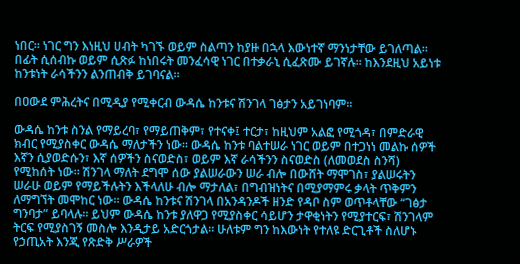ነበር። ነገር ግን እነዚህ ሀብት ካገኙ ወይም ስልጣን ከያዙ በኋላ እውነተኛ ማንነታቸው ይገለጣል። በፊት ሲሰብኩ ወይም ሲጽፉ ከነበሩት መንፈሳዊ ነገር በተቃራኒ ሲፈጽሙ ይገኛሉ። ከእንደዚህ አይነቱ ከንቱነት ራሳችንን ልንጠብቅ ይገባናል።

በዐውደ ምሕረትና በሚዲያ የሚቀርብ ውዳሴ ከንቱና ሽንገላ ገፅታን አይገነባም።

ውዳሴ ከንቱ ስንል የማይረባ፣ የማይጠቅም፣ የተናቀ፤ ተርታ፣ ከዚህም አልፎ የሚጎዳ፣ በምድራዊ ክብር የሚያስቀር ውዳሴ ማለታችን ነው፡፡ ውዳሴ ከንቱ ባልተሠራ ነገር ወይም በተጋነነ መልኩ ሰዎች እኛን ሲያወድሱን፣ እኛ ሰዎችን ስናወድስ፣ ወይም እኛ ራሳችንን ስናወድስ (ለመወደስ ስንሻ) የሚከሰት ነው። ሽንገላ ማለት ደግሞ ሰው ያልሠራውን ሠራ ብሎ በውሸት ማሞገስ፣ ያልሠሩትን ሠራሁ ወይም የማይችሉትን እችላለሁ ብሎ ማታለል፣ በግብዝነትና በሚያማምሩ ቃላት ጥቅምን ለማግኘት መሞከር ነው። ውዳሴ ከንቱና ሽንገላ በአንዳንዶች ዘንድ የዳቦ ስም ወጥቶላቸው “ገፅታ ግንባታ” ይባላሉ። ይህም ውዳሴ ከንቱ ያለዋጋ የሚያስቀር ሳይሆን ታዋቂነትን የሚያተርፍ፣ ሽንገላም ትርፍ የሚያስገኝ መስሎ እንዲታይ አድርጎታል። ሁለቱም ግን ከእውነት የተለዩ ድርጊቶች ስለሆኑ የኃጢአት እንጂ የጽድቅ ሥራዎች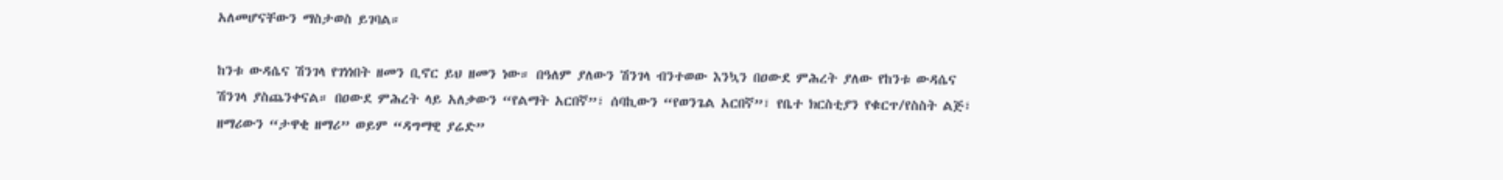አለመሆናቸውን ማስታወስ ይገባል።

ከንቱ ውዳሴና ሽንገላ የገነነበት ዘመን ቢኖር ይህ ዘመን ነው። በዓለም ያለውን ሽንገላ ብንተወው እንኳን በዐውደ ምሕረት ያለው የከንቱ ውዳሴና ሽንገላ ያስጨንቀናል። በዐውደ ምሕረት ላይ አለቃውን “የልማት አርበኛ”፣ ሰባኪውን “የወንጌል አርበኛ”፣ የቤተ ክርስቲያን የቁርጥ/የስስት ልጅ፣ ዘማሪውን “ታዋቂ ዘማሪ” ወይም “ዳግማዊ ያሬድ”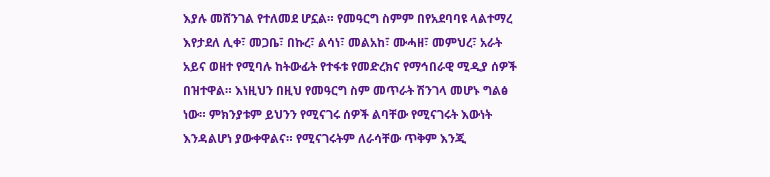እያሉ መሸንገል የተለመደ ሆኗል። የመዓርግ ስምም በየአደባባዩ ላልተማረ እየታደለ ሊቀ፣ መጋቤ፣ በኩረ፣ ልሳነ፣ መልአከ፣ ሙሓዘ፣ መምህረ፣ አራት አይና ወዘተ የሚባሉ ከትውፊት የተፋቱ የመድረክና የማኅበራዊ ሚዲያ ሰዎች በዝተዋል። እነዚህን በዚህ የመዓርግ ስም መጥራት ሽንገላ መሆኑ ግልፅ ነው። ምክንያቱም ይህንን የሚናገሩ ሰዎች ልባቸው የሚናገሩት እውነት እንዳልሆነ ያውቀዋልና። የሚናገሩትም ለራሳቸው ጥቅም እንጂ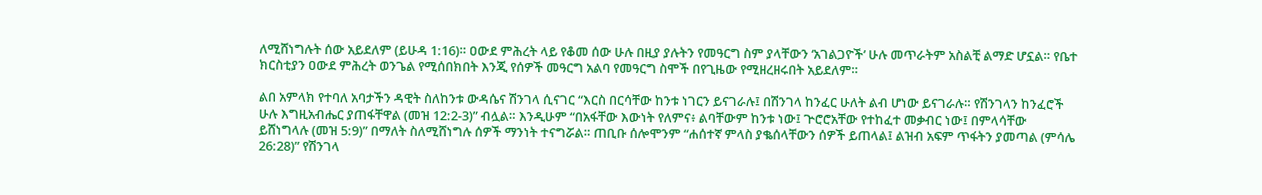ለሚሸነግሉት ሰው አይደለም (ይሁዳ 1:16)። ዐውደ ምሕረት ላይ የቆመ ሰው ሁሉ በዚያ ያሉትን የመዓርግ ስም ያላቸውን ‘አገልጋዮች’ ሁሉ መጥራትም አስልቺ ልማድ ሆኗል። የቤተ ክርስቲያን ዐውደ ምሕረት ወንጌል የሚሰበክበት እንጂ የሰዎች መዓርግ አልባ የመዓርግ ስሞች በየጊዜው የሚዘረዘሩበት አይደለም።

ልበ አምላክ የተባለ አባታችን ዳዊት ስለከንቱ ውዳሴና ሽንገላ ሲናገር “እርስ በርሳቸው ከንቱ ነገርን ይናገራሉ፤ በሽንገላ ከንፈር ሁለት ልብ ሆነው ይናገራሉ። የሽንገላን ከንፈሮች ሁሉ እግዚአብሔር ያጠፋቸዋል (መዝ 12:2-3)” ብሏል። እንዲሁም “በአፋቸው እውነት የለምና፥ ልባቸውም ከንቱ ነው፤ ጕሮሮአቸው የተከፈተ መቃብር ነው፤ በምላሳቸው ይሸነግላሉ (መዝ 5:9)” በማለት ስለሚሸነግሉ ሰዎች ማንነት ተናግሯል። ጠቢቡ ሰሎሞንም “ሐሰተኛ ምላስ ያቈሰላቸውን ሰዎች ይጠላል፤ ልዝብ አፍም ጥፋትን ያመጣል (ምሳሌ 26:28)” የሽንገላ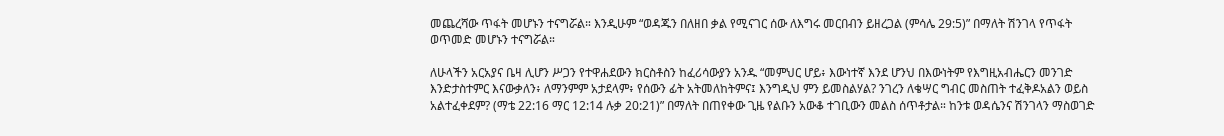መጨረሻው ጥፋት መሆኑን ተናግሯል። እንዲሁም “ወዳጁን በለዘበ ቃል የሚናገር ሰው ለእግሩ መርበብን ይዘረጋል (ምሳሌ 29:5)” በማለት ሽንገላ የጥፋት ወጥመድ መሆኑን ተናግሯል።

ለሁላችን አርአያና ቤዛ ሊሆን ሥጋን የተዋሐደውን ክርስቶስን ከፈሪሳውያን አንዱ “መምህር ሆይ፥ እውነተኛ እንደ ሆንህ በእውነትም የእግዚአብሔርን መንገድ እንድታስተምር እናውቃለን፥ ለማንምም አታደላም፥ የሰውን ፊት አትመለከትምና፤ እንግዲህ ምን ይመስልሃል? ንገረን ለቄሣር ግብር መስጠት ተፈቅዶአልን ወይስ አልተፈቀደም? (ማቴ 22:16 ማር 12:14 ሉቃ 20:21)” በማለት በጠየቀው ጊዜ የልቡን አውቆ ተገቢውን መልስ ሰጥቶታል። ከንቱ ወዳሴንና ሽንገላን ማስወገድ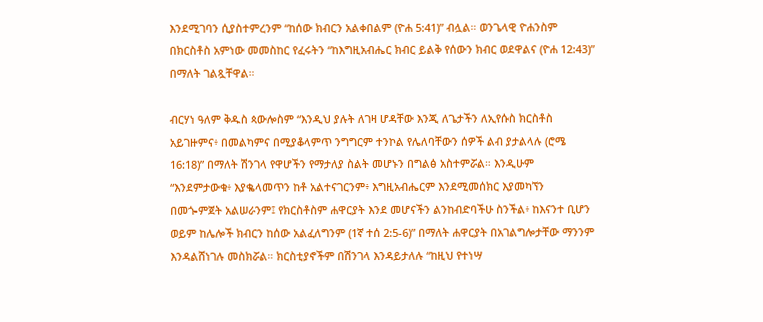እንደሚገባን ሲያስተምረንም “ከሰው ክብርን አልቀበልም (ዮሐ 5:41)” ብሏል። ወንጌላዊ ዮሐንስም በክርስቶስ አምነው መመስከር የፈሩትን “ከእግዚአብሔር ክብር ይልቅ የሰውን ክብር ወደዋልና (ዮሐ 12:43)” በማለት ገልጿቸዋል።

ብርሃነ ዓለም ቅዱስ ጳውሎስም “እንዲህ ያሉት ለገዛ ሆዳቸው እንጂ ለጌታችን ለኢየሱስ ክርስቶስ አይገዙምና፥ በመልካምና በሚያቆላምጥ ንግግርም ተንኮል የሌለባቸውን ሰዎች ልብ ያታልላሉ (ሮሜ 16:18)” በማለት ሽንገላ የዋሆችን የማታለያ ስልት መሆኑን በግልፅ አስተምሯል። እንዲሁም “እንደምታውቁ፥ እያቈላመጥን ከቶ አልተናገርንም፥ እግዚአብሔርም እንደሚመሰክር እያመካኘን በመጐምጀት አልሠራንም፤ የክርስቶስም ሐዋርያት እንደ መሆናችን ልንከብድባችሁ ስንችል፥ ከእናንተ ቢሆን ወይም ከሌሎች ክብርን ከሰው አልፈለግንም (1ኛ ተሰ 2:5-6)” በማለት ሐዋርያት በአገልግሎታቸው ማንንም እንዳልሸነገሉ መስክሯል። ክርስቲያኖችም በሽንገላ እንዳይታለሉ “ከዚህ የተነሣ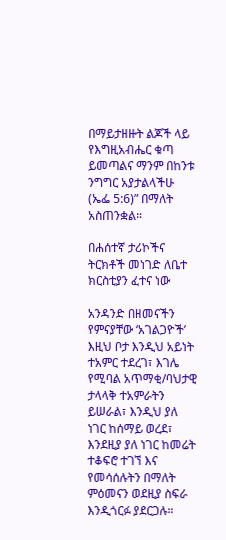በማይታዘዙት ልጆች ላይ የእግዚአብሔር ቁጣ ይመጣልና ማንም በከንቱ ንግግር አያታልላችሁ (ኤፌ 5:6)” በማለት አስጠንቋል።

በሐሰተኛ ታሪኮችና ትርክቶች መነገድ ለቤተ ክርስቲያን ፈተና ነው

አንዳንድ በዘመናችን የምናያቸው ‘አገልጋዮች’ እዚህ ቦታ እንዲህ አይነት ተአምር ተደረገ፣ እገሌ የሚባል አጥማቂ/ባህታዊ ታላላቅ ተአምራትን ይሠራል፣ እንዲህ ያለ ነገር ከሰማይ ወረደ፣ እንደዚያ ያለ ነገር ከመሬት ተቆፍሮ ተገኘ እና የመሳሰሉትን በማለት ምዕመናን ወደዚያ ስፍራ እንዲጎርፉ ያደርጋሉ።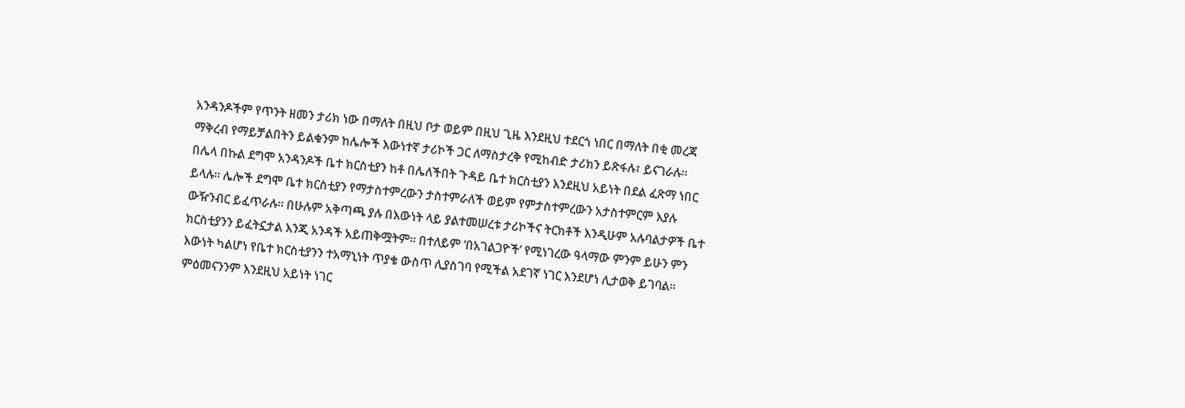አንዳንዶችም የጥንት ዘመን ታሪክ ነው በማለት በዚህ ቦታ ወይም በዚህ ጊዜ እንደዚህ ተደርጎ ነበር በማለት በቂ መረጃ ማቅረብ የማይቻልበትን ይልቁንም ከሌሎች እውነተኛ ታሪኮች ጋር ለማስታረቅ የሚከብድ ታሪክን ይጽፋሉ፣ ይናገራሉ። በሌላ በኩል ደግሞ አንዳንዶች ቤተ ክርስቲያን ከቶ በሌለችበት ጉዳይ ቤተ ክርስቲያን እንደዚህ አይነት በደል ፈጽማ ነበር ይላሉ። ሌሎች ደግሞ ቤተ ክርስቲያን የማታስተምረውን ታስተምራለች ወይም የምታስተምረውን አታስተምርም እያሉ ውዥንብር ይፈጥራሉ። በሁሉም አቅጣጫ ያሉ በእውነት ላይ ያልተመሠረቱ ታሪኮችና ትርክቶች እንዲሁም አሉባልታዎች ቤተ ክርስቲያንን ይፈትኗታል እንጂ አንዳች አይጠቅሟትም። በተለይም ‘በአገልጋዮች’ የሚነገረው ዓላማው ምንም ይሁን ምን እውነት ካልሆነ የቤተ ክርስቲያንን ተአማኒነት ጥያቄ ውስጥ ሊያስገባ የሚችል አደገኛ ነገር እንደሆነ ሊታወቅ ይገባል። ምዕመናንንም እንደዚህ አይነት ነገር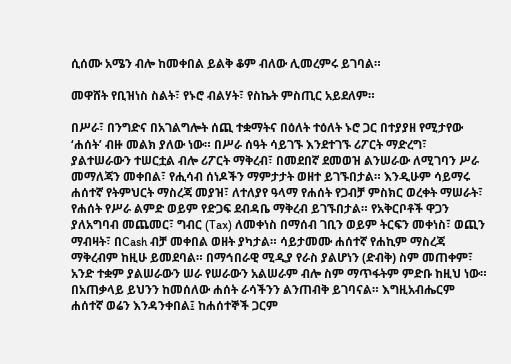ሲሰሙ አሜን ብሎ ከመቀበል ይልቅ ቆም ብለው ሊመረምሩ ይገባል።

መዋሸት የቢዝነስ ስልት፣ የኑሮ ብልሃት፣ የስኬት ምስጢር አይደለም።

በሥራ፣ በንግድና በአገልግሎት ሰጪ ተቋማትና በዕለት ተዕለት ኑሮ ጋር በተያያዘ የሚታየው ‘ሐሰት’ ብዙ መልክ ያለው ነው። በሥራ ሰዓት ሳይገኙ እንደተገኙ ሪፖርት ማድረግ፣ ያልተሠራውን ተሠርቷል ብሎ ሪፖርት ማቅረብ፣ በመደበኛ ደመወዝ ልንሠራው ለሚገባን ሥራ መማለጃን መቀበል፣ የሒሳብ ሰነዶችን ማምታታት ወዘተ ይገኙበታል። እንዲሁም ሳይማሩ ሐሰተኛ የትምህርት ማስረጃ መያዝ፣ ለተለያየ ዓላማ የሐሰት የጋብቻ ምስክር ወረቀት ማሠራት፣ የሐሰት የሥራ ልምድ ወይም የድጋፍ ደብዳቤ ማቅረብ ይገኙበታል። የአቅርቦቶች ዋጋን ያለአግባብ መጨመር፣ ግብር (Tax) ለመቀነስ በማሰብ ገቢን ወይም ትርፍን መቀነስ፣ ወጪን ማብዛት፣ በCash ብቻ መቀበል ወዘት ያካታል። ሳይታመሙ ሐሰተኛ የሐኪም ማስረጃ ማቅረብም ከዚሁ ይመደባል። በማኅበራዊ ሚዲያ የራስ ያልሆነን (ድብቅ) ስም መጠቀም፣ አንድ ተቋም ያልሠራውን ሠራ የሠራውን አልሠራም ብሎ ስም ማጥፋትም ምድቡ ከዚህ ነው። በአጠቃላይ ይህንን ከመሰለው ሐሰት ራሳችንን ልንጠብቅ ይገባናል። እግዚአብሔርም ሐሰተኛ ወሬን እንዳንቀበል፤ ከሐሰተኞች ጋርም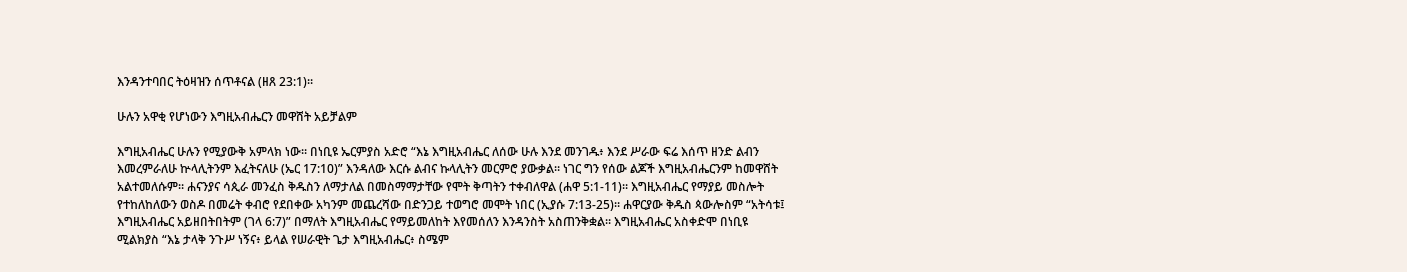እንዳንተባበር ትዕዛዝን ሰጥቶናል (ዘጸ 23:1)።

ሁሉን አዋቂ የሆነውን እግዚአብሔርን መዋሸት አይቻልም

እግዚአብሔር ሁሉን የሚያውቅ አምላክ ነው። በነቢዩ ኤርምያስ አድሮ “እኔ እግዚአብሔር ለሰው ሁሉ እንደ መንገዱ፥ እንደ ሥራው ፍሬ እሰጥ ዘንድ ልብን እመረምራለሁ ኵላሊትንም እፈትናለሁ (ኤር 17:10)” እንዳለው እርሱ ልብና ኩላሊትን መርምሮ ያውቃል። ነገር ግን የሰው ልጆች እግዚአብሔርንም ከመዋሸት አልተመለሱም። ሐናንያና ሳጲራ መንፈስ ቅዱስን ለማታለል በመስማማታቸው የሞት ቅጣትን ተቀብለዋል (ሐዋ 5:1-11)። እግዚአብሔር የማያይ መስሎት የተከለከለውን ወስዶ በመሬት ቀብሮ የደበቀው አካንም መጨረሻው በድንጋይ ተወግሮ መሞት ነበር (ኢያሱ 7:13-25)። ሐዋርያው ቅዱስ ጳውሎስም “አትሳቱ፤ እግዚአብሔር አይዘበትበትም (ገላ 6:7)” በማለት እግዚአብሔር የማይመለከት እየመሰለን እንዳንስት አስጠንቅቋል። እግዚአብሔር አስቀድሞ በነቢዩ ሚልክያስ “እኔ ታላቅ ንጉሥ ነኝና፥ ይላል የሠራዊት ጌታ እግዚአብሔር፥ ስሜም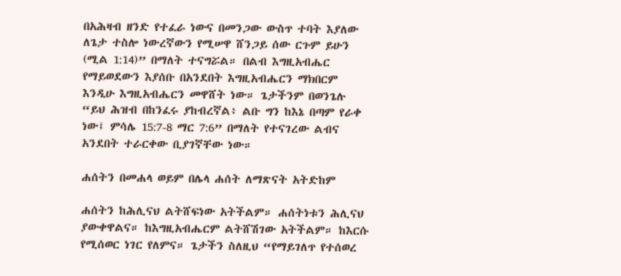በአሕዛብ ዘንድ የተፈራ ነውና በመንጋው ውስጥ ተባት እያለው ለጌታ ተስሎ ነውረኛውን የሚሠዋ ሸንጋይ ሰው ርጉም ይሁን (ሚል 1:14)” በማለት ተናግሯል። በልብ እግዚአብሔር የማይወደውን እያሰቡ በአንደበት እግዚአብሔርን ማክበርም እንዲሁ እግዚአብሔርን መዋሸት ነው። ጌታችንም በወንጌሉ “ይህ ሕዝብ በከንፈሩ ያከብረኛል፥ ልቡ ግን ከእኔ በጣም የራቀ ነው፤ ምሳሌ 15:7-8 ማር 7:6” በማለት የተናገረው ልብና አንደበት ተራርቀው ቢያገኛቸው ነው።

ሐሰትን በመሐላ ወይም በሌላ ሐሰት ለማጽናት አትድከም

ሐሰትን ከሕሊናህ ልትሸፍነው አትችልም። ሐሰትነቱን ሕሊናህ ያውቀዋልና። ከእግዚአብሔርም ልትሸሽገው አትችልም። ከእርሱ የሚሰወር ነገር የለምና። ጌታችን ስለዚህ “የማይገለጥ የተሰወረ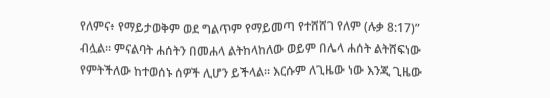የለምና፥ የማይታወቅም ወደ ግልጥም የማይመጣ የተሸሸገ የለም (ሉቃ 8:17)” ብሏል። ምናልባት ሐሰትን በመሐላ ልትከላከለው ወይም በሌላ ሐሰት ልትሸፍነው የምትችለው ከተወሰኑ ሰዎች ሊሆን ይችላል። እርሱም ለጊዜው ነው እንጂ ጊዜው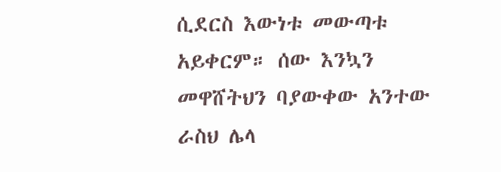ሲደርስ እውነቱ መውጣቱ አይቀርም። ሰው እንኳን መዋሸትህን ባያውቀው አንተው ራስህ ሌላ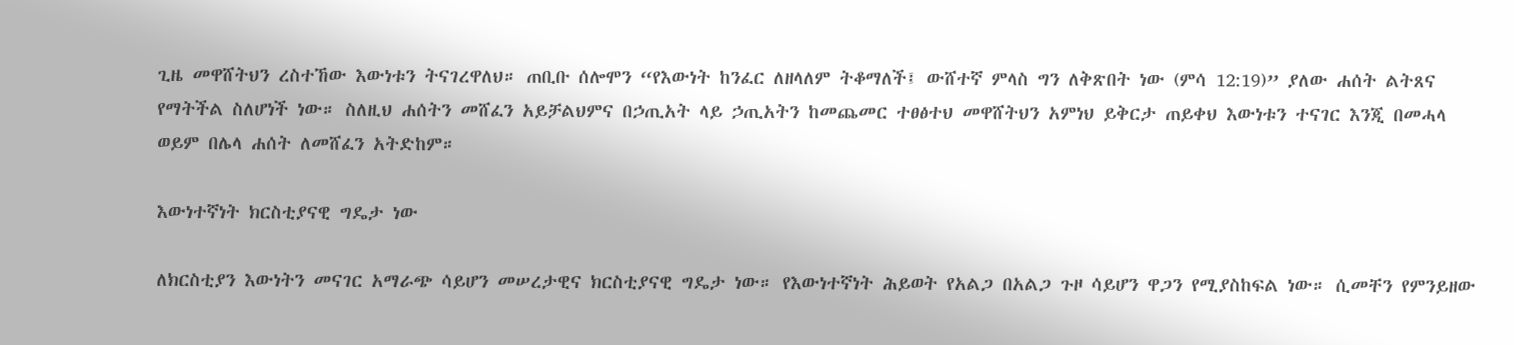ጊዜ መዋሸትህን ረስተኸው እውነቱን ትናገረዋለህ። ጠቢቡ ሰሎሞን “የእውነት ከንፈር ለዘላለም ትቆማለች፤ ውሸተኛ ምላስ ግን ለቅጽበት ነው (ምሳ 12:19)” ያለው ሐሰት ልትጸና የማትችል ስለሆነች ነው። ስለዚህ ሐሰትን መሸፈን አይቻልህምና በኃጢአት ላይ ኃጢአትን ከመጨመር ተፀፅተህ መዋሸትህን አምነህ ይቅርታ ጠይቀህ እውነቱን ተናገር እንጂ በመሓላ ወይም በሌላ ሐሰት ለመሸፈን አትድከም።

እውነተኛነት ክርስቲያናዊ ግዴታ ነው

ለክርስቲያን እውነትን መናገር አማራጭ ሳይሆን መሠረታዊና ክርስቲያናዊ ግዴታ ነው። የእውነተኛነት ሕይወት የአልጋ በአልጋ ጉዞ ሳይሆን ዋጋን የሚያስከፍል ነው። ሲመቸን የምንይዘው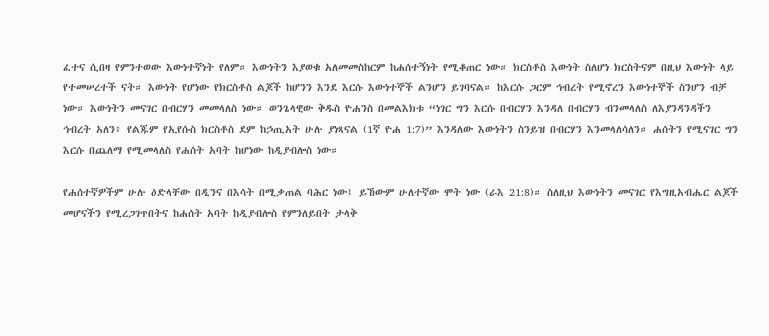ፈተና ሲበዛ የምንተወው እውነተኛነት የለም። እውነትን እያወቁ አለመመስከርም ከሐሰተኝነት የሚቆጠር ነው። ክርስቶስ እውነት ስለሆነ ክርስትናም በዚህ እውነት ላይ የተመሠረተች ናት። እውነት የሆነው የክርስቶስ ልጆች ከሆንን እንደ እርሱ እውነተኞች ልንሆን ይገባናል። ከእርሱ ጋርም ኅብረት የሚኖረን እውነተኞች ስንሆን ብቻ ነው። እውነትን መናገር በብርሃን መመላለስ ነው። ወንጌላዊው ቅዱስ ዮሐንስ በመልእክቱ “ነገር ግን እርሱ በብርሃን እንዳለ በብርሃን ብንመላለስ ለእያንዳንዳችን ኅብረት አለን፥ የልጁም የኢየሱስ ክርስቶስ ደም ከኃጢአት ሁሉ ያነጻናል (1ኛ ዮሐ 1:7)” እንዳለው እውነትን ስንይዝ በብርሃን እንመላለሳለን። ሐሰትን የሚናገር ግን እርሱ በጨለማ የሚመላለስ የሐሰት አባት ከሆነው ከዲያብሎስ ነው።

የሐሰተኛዎችም ሁሉ ዕድላቸው በዲንና በእሳት በሚቃጠል ባሕር ነው፤ ይኸውም ሁለተኛው ሞት ነው (ራእ 21:8)። ስለዚህ እውነትን መናገር የእግዚአብሔር ልጆች መሆናችን የሚረጋገጥበትና ከሐሰት አባት ከዲያብሎስ የምንለይበት ታላቅ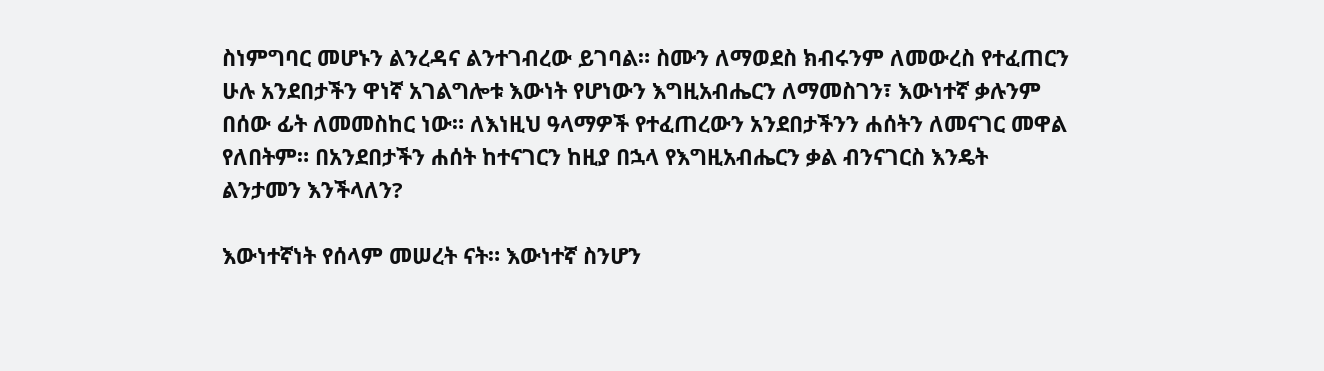ስነምግባር መሆኑን ልንረዳና ልንተገብረው ይገባል። ስሙን ለማወደስ ክብሩንም ለመውረስ የተፈጠርን ሁሉ አንደበታችን ዋነኛ አገልግሎቱ እውነት የሆነውን እግዚአብሔርን ለማመስገን፣ እውነተኛ ቃሉንም በሰው ፊት ለመመስከር ነው። ለእነዚህ ዓላማዎች የተፈጠረውን አንደበታችንን ሐሰትን ለመናገር መዋል የለበትም። በአንደበታችን ሐሰት ከተናገርን ከዚያ በኋላ የእግዚአብሔርን ቃል ብንናገርስ እንዴት ልንታመን እንችላለን?

እውነተኛነት የሰላም መሠረት ናት። እውነተኛ ስንሆን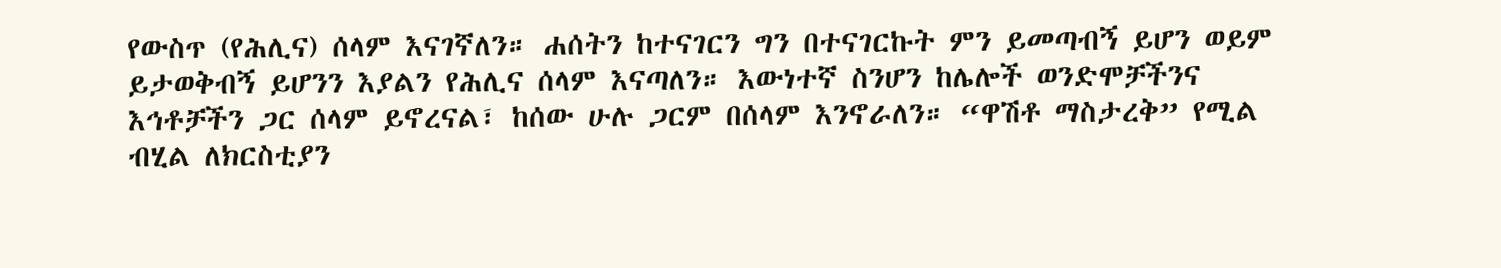የውስጥ (የሕሊና) ሰላም እናገኛለን። ሐሰትን ከተናገርን ግን በተናገርኩት ምን ይመጣብኝ ይሆን ወይም ይታወቅብኝ ይሆንን እያልን የሕሊና ሰላም እናጣለን። እውነተኛ ስንሆን ከሌሎች ወንድሞቻችንና እኅቶቻችን ጋር ሰላም ይኖረናል፣ ከሰው ሁሉ ጋርም በሰላም እንኖራለን። “ዋሽቶ ማስታረቅ” የሚል ብሂል ለክርስቲያን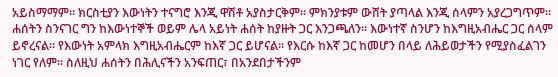አይስማማም። ክርስቲያን እውነትን ተናግሮ እንጂ ዋሽቶ አያስታርቅም። ምክንያቱም ውሸት ያጣላል እንጂ ሰላምን አያረጋግጥም። ሐሰትን ስንናገር ግን ከእውነተኞች ወይም ሌላ አይነት ሐሰት ከያዙት ጋር እንጋጫለን። እውነተኛ ስንሆን ከእግዚአብሔር ጋር ሰላም ይኖረናል። የእውነት አምላክ እግዚአብሔርም ከእኛ ጋር ይሆናል። የእርሱ ከእኛ ጋር ከመሆን በላይ ለሕይወታችን የሚያስፈልገን ነገር የለም። ስለዚህ ሐሰትን በሕሊናችን አንፍጠር፣ በአንደበታችንም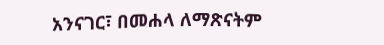አንናገር፣ በመሐላ ለማጽናትም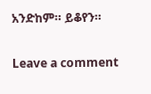አንድከም። ይቆየን።

Leave a comment